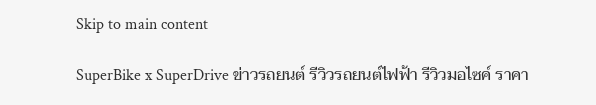Skip to main content

SuperBike x SuperDrive ข่าวรถยนต์ รีวิวรถยนต์ไฟฟ้า รีวิวมอไซค์ ราคา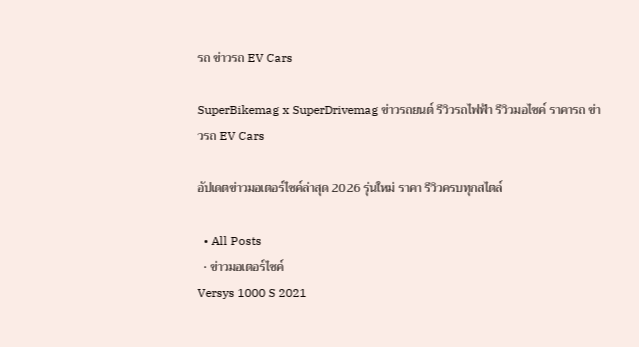รถ ข่าวรถ EV Cars

SuperBikemag x SuperDrivemag ข่าวรถยนต์ รีวิวรถไฟฟ้า รีวิวมอไซค์ ราคารถ ข่าวรถ EV Cars

อัปเดตข่าวมอเตอร์ไซค์ล่าสุด 2026 รุ่นใหม่ ราคา รีวิวครบทุกสไตล์

  • All Posts
  • ข่าวมอเตอร์ไซค์
Versys 1000 S 2021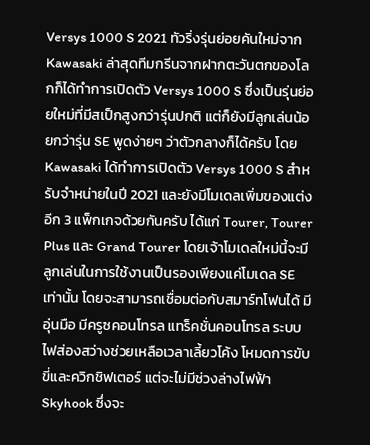Versys 1000 S 2021 ทัวริ่งรุ่นย่อยคันใหม่จาก Kawasaki ล่าสุดทีมกรีนจากฝากตะวันตกของโลกก็ได้ทำการเปิดตัว Versys 1000 S ซึ่งเป็นรุ่นย่อยใหม่ที่มีสเป็กสูงกว่ารุ่นปกติ แต่ก็ยังมีลูกเล่นน้อยกว่ารุ่น SE พูดง่ายๆ ว่าตัวกลางก็ได้ครับ โดย Kawasaki ได้ทำการเปิดตัว Versys 1000 S สำหรับจำหน่ายในปี 2021 และยังมีโมเดลเพิ่มของแต่งอีก 3 แพ็กเกจด้วยกันครับ ได้แก่ Tourer, Tourer Plus และ Grand Tourer โดยเจ้าโมเดลใหม่นี้จะมีลูกเล่นในการใช้งานเป็นรองเพียงแค่โมเดล SE เท่านั้น โดยจะสามารถเชื่อมต่อกับสมาร์ทโฟนได้ มีอุ่นมือ มีครูซคอนโทรล แทร็คชั่นคอนโทรล ระบบไฟส่องสว่างช่วยเหลือเวลาเลี้ยวโค้ง โหมดการขับขี่และควิกชิฟเตอร์ แต่จะไม่มีช่วงล่างไฟฟ้า Skyhook ซึ่งจะ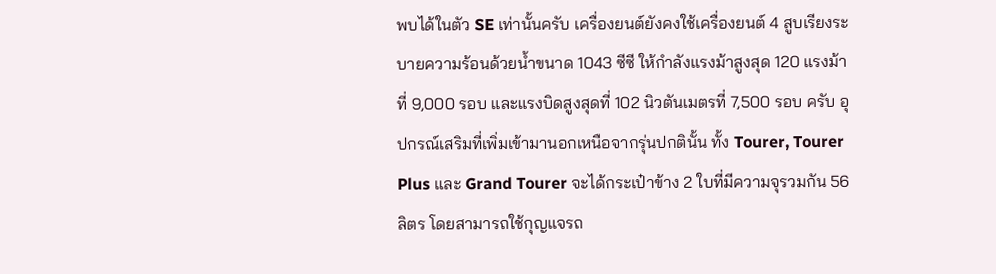พบได้ในตัว SE เท่านั้นครับ เครื่องยนต์ยังคงใช้เครื่องยนต์ 4 สูบเรียงระบายความร้อนด้วยน้ำขนาด 1043 ซีซี ให้กำลังแรงม้าสูงสุด 120 แรงม้าที่ 9,000 รอบ และแรงบิดสูงสุดที่ 102 นิวตันเมตรที่ 7,500 รอบ ครับ อุปกรณ์เสริมที่เพิ่มเข้ามานอกเหนือจากรุ่นปกตินั้น ทั้ง Tourer, Tourer Plus และ Grand Tourer จะได้กระเป๋าข้าง 2 ใบที่มีความจุรวมกัน 56 ลิตร โดยสามารถใช้กุญแจรถ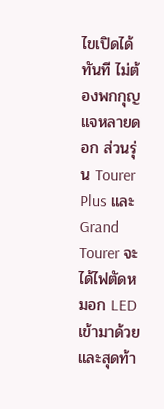ไขเปิดได้ทันที ไม่ต้องพกกุญแจหลายดอก ส่วนรุ่น Tourer Plus และ Grand Tourer จะได้ไฟตัดหมอก LED เข้ามาด้วย และสุดท้า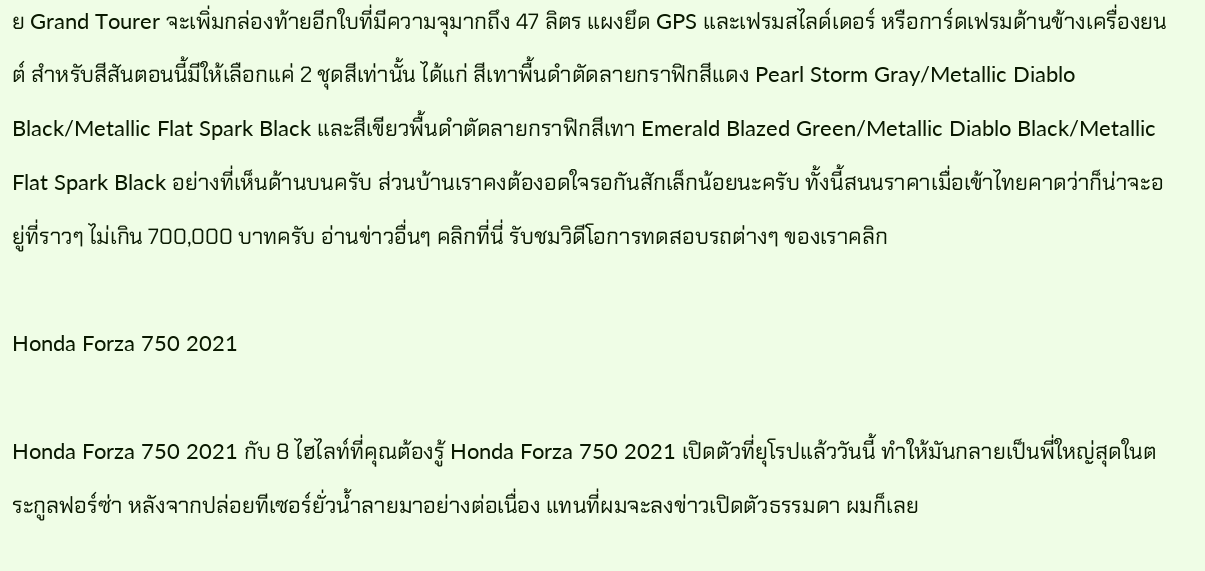ย Grand Tourer จะเพิ่มกล่องท้ายอีกใบที่มีความจุมากถึง 47 ลิตร แผงยึด GPS และเฟรมสไลด์เดอร์ หรือการ์ดเฟรมด้านข้างเครื่องยนต์ สำหรับสีสันตอนนี้มีให้เลือกแค่ 2 ชุดสีเท่านั้น ได้แก่ สีเทาพื้นดำตัดลายกราฟิกสีแดง Pearl Storm Gray/Metallic Diablo Black/Metallic Flat Spark Black และสีเขียวพื้นดำตัดลายกราฟิกสีเทา Emerald Blazed Green/Metallic Diablo Black/Metallic Flat Spark Black อย่างที่เห็นด้านบนครับ ส่วนบ้านเราคงต้องอดใจรอกันสักเล็กน้อยนะครับ ทั้งนี้สนนราคาเมื่อเข้าไทยคาดว่าก็น่าจะอยู่ที่ราวๆ ไม่เกิน 700,000 บาทครับ อ่านข่าวอื่นๆ คลิกที่นี่ รับชมวิดีโอการทดสอบรถต่างๆ ของเราคลิก

Honda Forza 750 2021

Honda Forza 750 2021 กับ 8 ไฮไลท์ที่คุณต้องรู้ Honda Forza 750 2021 เปิดตัวที่ยุโรปแล้ววันนี้ ทำให้มันกลายเป็นพี่ใหญ่สุดในตระกูลฟอร์ซ่า หลังจากปล่อยทีเซอร์ยั่วน้ำลายมาอย่างต่อเนื่อง แทนที่ผมจะลงข่าวเปิดตัวธรรมดา ผมก็เลย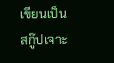เขียนเป็นสกู๊ปเจาะ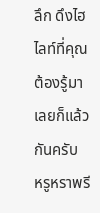ลึก ดึงไฮไลท์ที่คุณต้องรู้มาเลยก็แล้วกันครับ   หรูหราพรี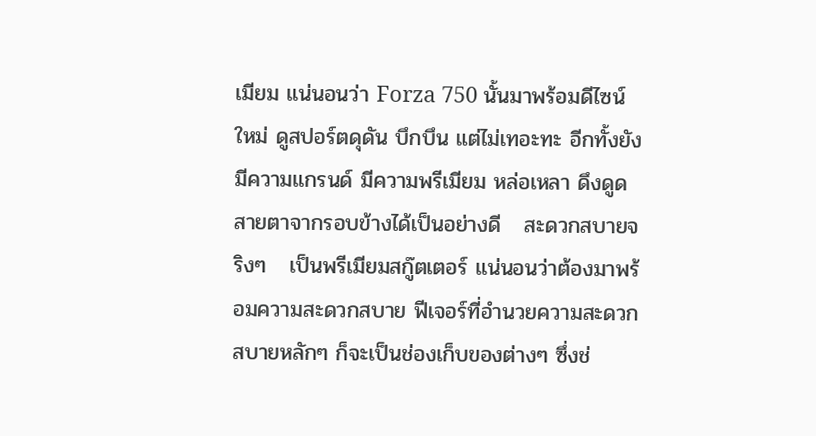เมียม แน่นอนว่า Forza 750 นั้นมาพร้อมดีไซน์ใหม่ ดูสปอร์ตดุดัน บึกบึน แต่ไม่เทอะทะ อีกทั้งยังมีความแกรนด์ มีความพรีเมียม หล่อเหลา ดึงดูดสายตาจากรอบข้างได้เป็นอย่างดี   สะดวกสบายจริงๆ   เป็นพรีเมียมสกู๊ตเตอร์ แน่นอนว่าต้องมาพร้อมความสะดวกสบาย ฟีเจอร์ที่อำนวยความสะดวกสบายหลักๆ ก็จะเป็นช่องเก็บของต่างๆ ซึ่งช่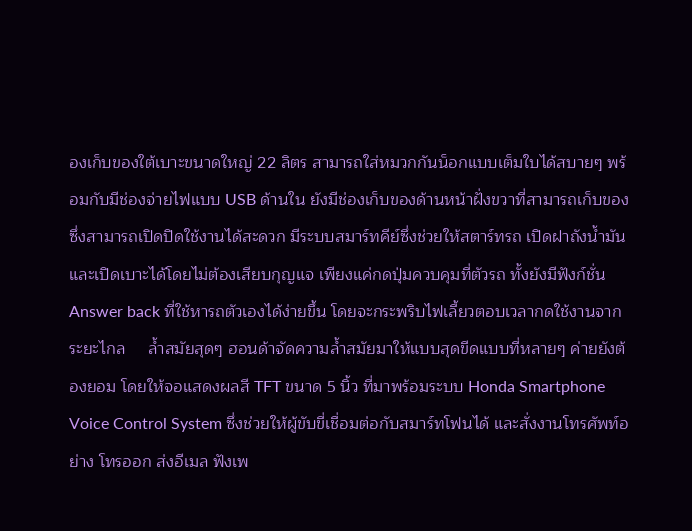องเก็บของใต้เบาะขนาดใหญ่ 22 ลิตร สามารถใส่หมวกกันน็อกแบบเต็มใบได้สบายๆ พร้อมกับมีช่องจ่ายไฟแบบ USB ด้านใน ยังมีช่องเก็บของด้านหน้าฝั่งขวาที่สามารถเก็บของซึ่งสามารถเปิดปิดใช้งานได้สะดวก มีระบบสมาร์ทคีย์ซึ่งช่วยให้สตาร์ทรถ เปิดฝาถังน้ำมัน และเปิดเบาะได้โดยไม่ต้องเสียบกุญแจ เพียงแค่กดปุ่มควบคุมที่ตัวรถ ทั้งยังมีฟังก์ชั่น Answer back ที่ใช้หารถตัวเองได้ง่ายขึ้น โดยจะกระพริบไฟเลี้ยวตอบเวลากดใช้งานจากระยะไกล     ล้ำสมัยสุดๆ ฮอนด้าจัดความล้ำสมัยมาให้แบบสุดขีดแบบที่หลายๆ ค่ายยังต้องยอม โดยให้จอแสดงผลสี TFT ขนาด 5 นิ้ว ที่มาพร้อมระบบ Honda Smartphone Voice Control System ซึ่งช่วยให้ผู้ขับขี่เชื่อมต่อกับสมาร์ทโฟนได้ และสั่งงานโทรศัพท์อย่าง โทรออก ส่งอีเมล ฟังเพ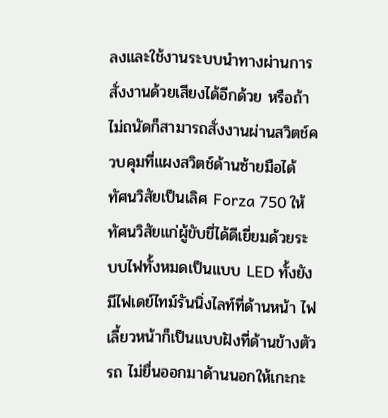ลงและใช้งานระบบนำทางผ่านการสั่งงานด้วยเสียงได้อีกด้วย หรือถ้าไม่ถนัดก็สามารถสั่งงานผ่านสวิตช์ควบคุมที่แผงสวิตช์ด้านซ้ายมือได้     ทัศนวิสัยเป็นเลิศ Forza 750 ให้ทัศนวิสัยแก่ผู้ขับขี่ได้ดีเยี่ยมด้วยระบบไฟทั้งหมดเป็นแบบ LED ทั้งยังมีไฟเดย์ไทม์รันนิ่งไลท์ที่ด้านหน้า ไฟเลี้ยวหน้าก็เป็นแบบฝังที่ด้านข้างตัวรถ ไม่ยื่นออกมาด้านนอกให้เกะกะ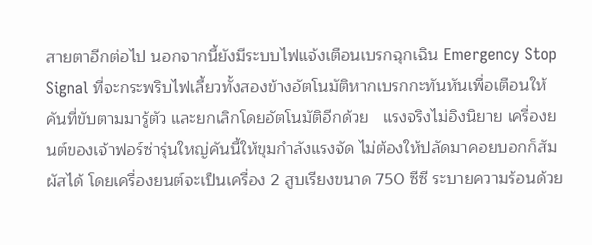สายตาอีกต่อไป นอกจากนี้ยังมีระบบไฟแจ้งเตือนเบรกฉุกเฉิน Emergency Stop Signal ที่จะกระพริบไฟเลี้ยวทั้งสองข้างอัตโนมัติหากเบรกกะทันหันเพื่อเตือนให้คันที่ขับตามมารู้ตัว และยกเลิกโดยอัตโนมัติอีกด้วย   แรงจริงไม่อิงนิยาย เครื่องยนต์ของเจ้าฟอร์ซ่ารุ่นใหญ่คันนี้ให้ขุมกำลังแรงจัด ไม่ต้องให้ปลัดมาคอยบอกก็สัมผัสได้ โดยเครื่องยนต์จะเป็นเครื่อง 2 สูบเรียงขนาด 750 ซีซี ระบายความร้อนด้วย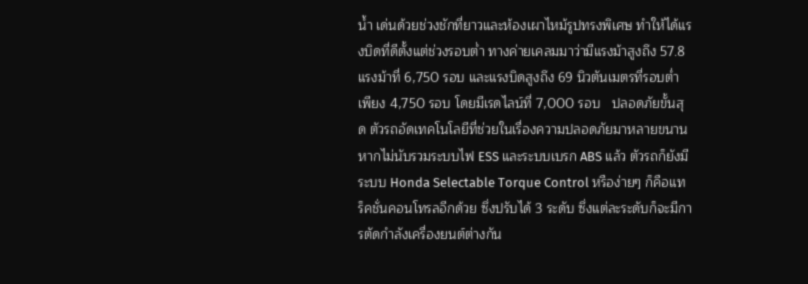น้ำ เด่นด้วยช่วงชักที่ยาวและห้องเผาไหม้รูปทรงพิเศษ ทำให้ได้แรงบิดที่ดีตั้งแต่ช่วงรอบต่ำ ทางค่ายเคลมมาว่ามีแรงม้าสูงถึง 57.8 แรงม้าที่ 6,750 รอบ และแรงบิดสูงถึง 69 นิวตันเมตรที่รอบต่ำเพียง 4,750 รอบ โดยมีเรดไลน์ที่ 7,000 รอบ   ปลอดภัยขั้นสุด ตัวรถอัดเทคโนโลยีที่ช่วยในเรื่องความปลอดภัยมาหลายขนาน หากไม่นับรวมระบบไฟ ESS และระบบเบรก ABS แล้ว ตัวรถก็ยังมีระบบ Honda Selectable Torque Control หรือง่ายๆ ก็คือแทร็คชั่นคอนโทรลอีกด้วย ซึ่งปรับได้ 3 ระดับ ซึ่งแต่ละระดับก็จะมีการตัดกำลังเครื่องยนต์ต่างกัน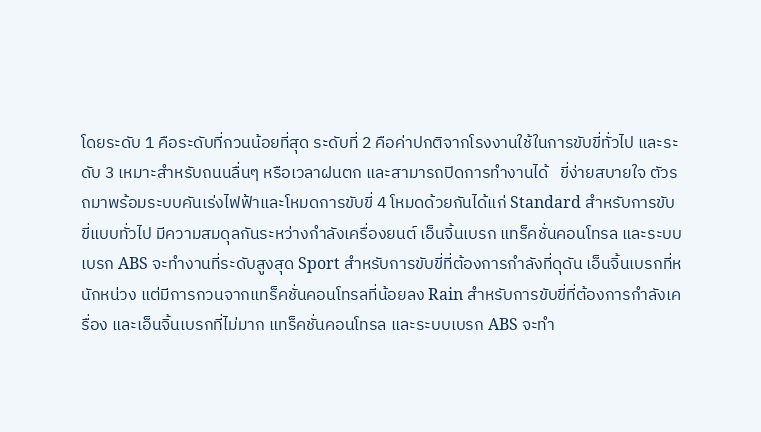โดยระดับ 1 คือระดับที่กวนน้อยที่สุด ระดับที่ 2 คือค่าปกติจากโรงงานใช้ในการขับขี่ทั่วไป และระดับ 3 เหมาะสำหรับถนนลื่นๆ หรือเวลาฝนตก และสามารถปิดการทำงานได้   ขี่ง่ายสบายใจ ตัวรถมาพร้อมระบบคันเร่งไฟฟ้าและโหมดการขับขี่ 4 โหมดด้วยกันได้แก่ Standard สำหรับการขับขี่แบบทั่วไป มีความสมดุลกันระหว่างกำลังเครื่องยนต์ เอ็นจิ้นเบรก แทร็คชั่นคอนโทรล และระบบเบรก ABS จะทำงานที่ระดับสูงสุด Sport สำหรับการขับขี่ที่ต้องการกำลังที่ดุดัน เอ็นจิ้นเบรกที่หนักหน่วง แต่มีการกวนจากแทร็คชั่นคอนโทรลที่น้อยลง Rain สำหรับการขับขี่ที่ต้องการกำลังเครื่อง และเอ็นจิ้นเบรกที่ไม่มาก แทร็คชั่นคอนโทรล และระบบเบรก ABS จะทำ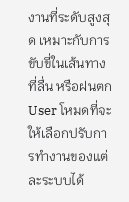งานที่ระดับสูงสุด เหมาะกับการขับขี่ในเส้นทางที่ลื่น หรือฝนตก User โหมดที่จะให้เลือกปรับการทำงานของแต่ละระบบได้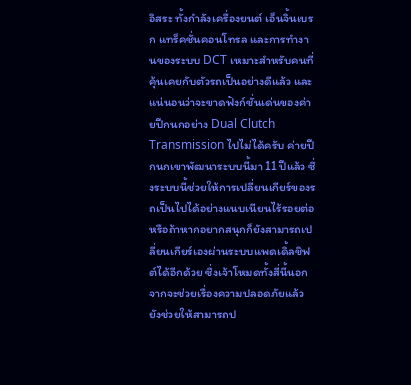อิสระ ทั้งกำลังเครื่องยนต์ เอ็นจิ้นเบรก แทร็คชั่นคอนโทรล และการทำงานของระบบ DCT เหมาะสำหรับคนที่คุ้นเคยกับตัวรถเป็นอย่างดีแล้ว และแน่นอนว่าจะขาดฟังก์ชั่นเด่นของค่ายปีกนกอย่าง Dual Clutch Transmission ไปไม่ได้ครับ ค่ายปีกนกเขาพัฒนาระบบนี้มา 11 ปีแล้ว ซึ่งระบบนี้ช่วยให้การเปลี่ยนเกียร์ของรถเป็นไปได้อย่างแนบเนียนไร้รอยต่อ หรือถ้าหากอยากสนุกก็ยังสามารถเปลี่ยนเกียร์เองผ่านระบบแพดเดิ้ลชิฟต์ได้อีกด้วย ซึ่งเจ้าโหมดทั้งสี่นี้นอกจากจะช่วยเรื่องความปลอดภัยแล้ว ยังช่วยให้สามารถป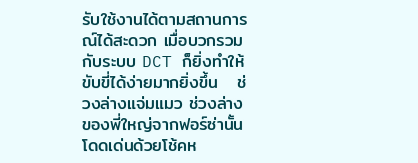รับใช้งานได้ตามสถานการณ์ได้สะดวก เมื่อบวกรวมกับระบบ DCT ก็ยิ่งทำให้ขับขี่ได้ง่ายมากยิ่งขึ้น   ช่วงล่างแจ่มแมว ช่วงล่างของพี่ใหญ่จากฟอร์ซ่านั้นโดดเด่นด้วยโช้คห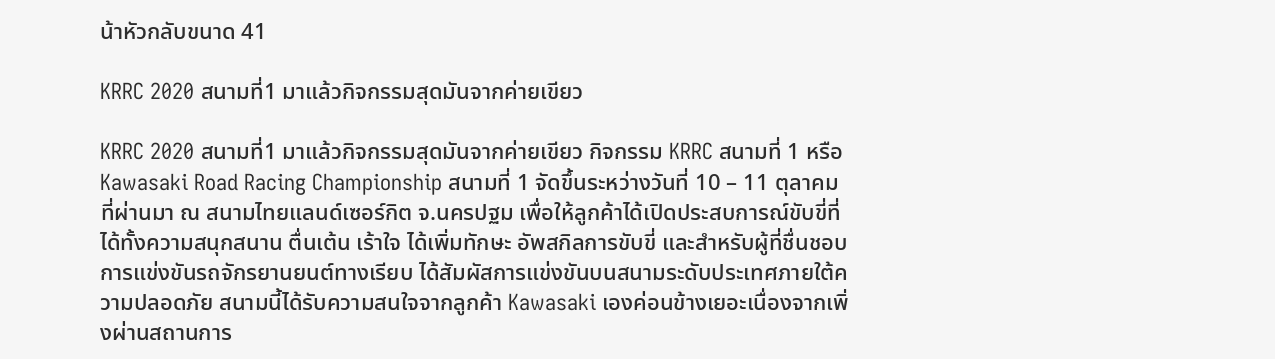น้าหัวกลับขนาด 41

KRRC 2020 สนามที่1 มาแล้วกิจกรรมสุดมันจากค่ายเขียว

KRRC 2020 สนามที่1 มาแล้วกิจกรรมสุดมันจากค่ายเขียว กิจกรรม KRRC สนามที่ 1 หรือ Kawasaki Road Racing Championship สนามที่ 1 จัดขึ้นระหว่างวันที่ 10 – 11 ตุลาคม ที่ผ่านมา ณ สนามไทยแลนด์เซอร์กิต จ.นครปฐม เพื่อให้ลูกค้าได้เปิดประสบการณ์ขับขี่ที่ได้ทั้งความสนุกสนาน ตื่นเต้น เร้าใจ ได้เพิ่มทักษะ อัพสกิลการขับขี่ และสำหรับผู้ที่ชื่นชอบการแข่งขันรถจักรยานยนต์ทางเรียบ ได้สัมผัสการแข่งขันบนสนามระดับประเทศภายใต้ความปลอดภัย สนามนี้ได้รับความสนใจจากลูกค้า Kawasaki เองค่อนข้างเยอะเนื่องจากเพิ่งผ่านสถานการ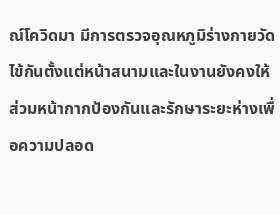ณ์โควิดมา มีการตรวจอุณหภูมิร่างกายวัดไข้กันตั้งแต่หน้าสนามและในงานยังคงให้ส่วมหน้ากากป้องกันและรักษาระยะห่างเพื่อความปลอด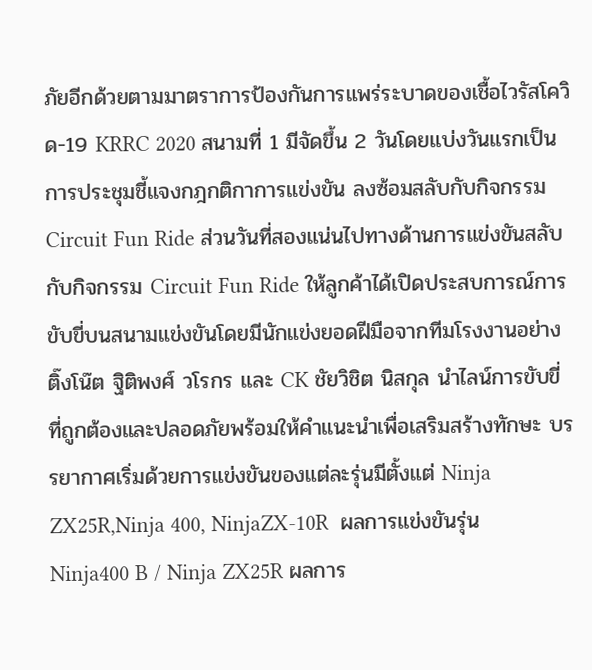ภัยอีกด้วยตามมาตราการป้องกันการแพร่ระบาดของเชื้อไวรัสโควิด-19 KRRC 2020 สนามที่ 1 มีจัดขึ้น 2 วันโดยแบ่งวันแรกเป็นการประชุมชี้แจงกฎกติกาการแข่งขัน ลงซ้อมสลับกับกิจกรรม Circuit Fun Ride ส่วนวันที่สองแน่นไปทางด้านการแข่งขันสลับกับกิจกรรม Circuit Fun Ride ให้ลูกค้าได้เปิดประสบการณ์การขับขี่บนสนามแข่งขันโดยมีนักแข่งยอดฝีมือจากทีมโรงงานอย่าง ติ๊งโน๊ต ฐิติพงศ์ วโรกร และ CK ชัยวิชิต นิสกุล นำไลน์การขับขี่ที่ถูกต้องและปลอดภัยพร้อมให้คำแนะนำเพื่อเสริมสร้างทักษะ บรรยากาศเริ่มด้วยการแข่งขันของแต่ละรุ่นมีตั้งแต่ Ninja ZX25R,Ninja 400, NinjaZX-10R  ผลการแข่งขันรุ่น Ninja400 B / Ninja ZX25R ผลการ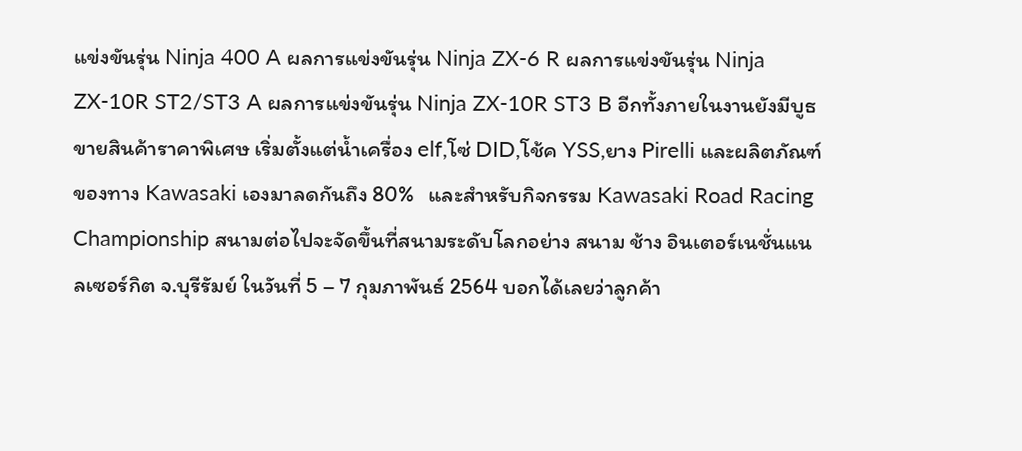แข่งขันรุ่น Ninja 400 A ผลการแข่งขันรุ่น Ninja ZX-6 R ผลการแข่งขันรุ่น Ninja ZX-10R ST2/ST3 A ผลการแข่งขันรุ่น Ninja ZX-10R ST3 B อีกทั้งภายในงานยังมีบูธขายสินค้าราคาพิเศษ เริ่มตั้งแต่น้ำเครื่อง elf,โซ่ DID,โช้ค YSS,ยาง Pirelli และผลิตภัณฑ์ของทาง Kawasaki เองมาลดกันถึง 80%   และสำหรับกิจกรรม Kawasaki Road Racing Championship สนามต่อไปจะจัดขึ้นที่สนามระดับโลกอย่าง สนาม ช้าง อินเตอร์เนชั่นแนลเซอร์กิต จ.บุรีรัมย์ ในวันที่ 5 – 7 กุมภาพันธ์ 2564 บอกได้เลยว่าลูกค้า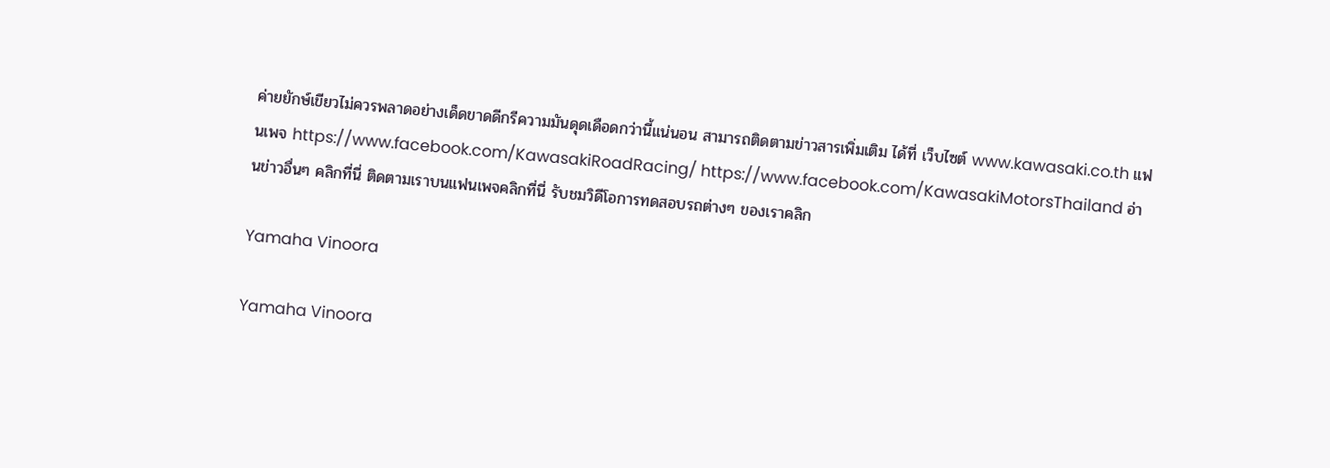ค่ายยักษ์เขียวไม่ควรพลาดอย่างเด็ดขาดดีกรีความมันดุดเดือดกว่านี้แน่นอน สามารถติดตามข่าวสารเพิ่มเติม ได้ที่ เว็บไซต์ www.kawasaki.co.th แฟนเพจ https://www.facebook.com/KawasakiRoadRacing/ https://www.facebook.com/KawasakiMotorsThailand อ่านข่าวอื่นๆ คลิกที่นี่ ติดตามเราบนแฟนเพจคลิกที่นี่ รับชมวิดีโอการทดสอบรถต่างๆ ของเราคลิก

Yamaha Vinoora

Yamaha Vinoora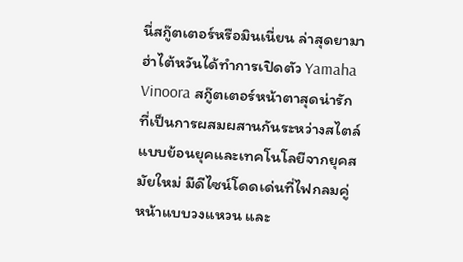นี่สกู๊ตเตอร์หรือมินเนี่ยน ล่าสุดยามาฮ่าไต้หวันได้ทำการเปิดตัว Yamaha Vinoora สกู๊ตเตอร์หน้าตาสุดน่ารัก ที่เป็นการผสมผสานกันระหว่างสไตล์แบบย้อนยุคและเทคโนโลยีจากยุคสมัยใหม่ มีดีไซน์โดดเด่นที่ไฟกลมคู่หน้าแบบวงแหวน และ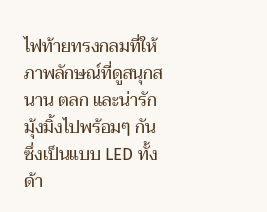ไฟท้ายทรงกลมที่ให้ภาพลักษณ์ที่ดูสนุกสนาน ตลก และน่ารัก มุ้งมิ้งไปพร้อมๆ กัน ซึ่งเป็นแบบ LED ทั้งด้า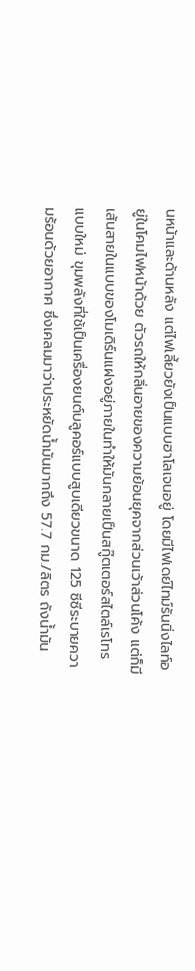นหน้าและด้านหลัง แต่ไฟเลี้ยวยังเป็นแบบฮาโลเจนอยู่ โดยมีไฟเดย์ไทม์รันนิ่งไลท์อยู่ในโคมไฟหน้าด้วย ตัวรถให้กลิ่นอายของความย้อนยุคจากส่วนเว้าส่วนโค้ง แต่ก็มีเส้นสายในแบบของโมเดิร์นแฝงอยู่ภายในทำให้มันกลายเป็นสกู๊ตเตอร์สไตล์เรโทรแบบใหม่ ขุมพลังที่ใช้เป็นเครื่องยนต์บลูคอร์แบบสูบเดียวขนาด 125 ซีซีระบายความร้อนด้วยอากาศ ซึ่งเคลมมาว่าประหยัดน้ำมันมากถึง 57.7 กม./ลิตร ถังน้ำมัน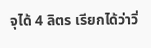จุได้ 4 ลิตร เรียกได้ว่าวิ่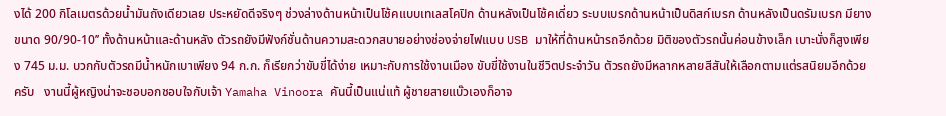งได้ 200 กิโลเมตรด้วยน้ำมันถังเดียวเลย ประหยัดดีจริงๆ ช่วงล่างด้านหน้าเป็นโช้คแบบเทเลสโคปิก ด้านหลังเป็นโช้คเดี่ยว ระบบเบรกด้านหน้าเป็นดิสก์เบรก ด้านหลังเป็นดรัมเบรก มียางขนาด 90/90-10’’ ทั้งด้านหน้าและด้านหลัง ตัวรถยังมีฟังก์ชั่นด้านความสะดวกสบายอย่างช่องจ่ายไฟแบบ USB มาให้ที่ด้านหน้ารถอีกด้วย มิติของตัวรถนั้นค่อนข้างเล็ก เบาะนั่งก็สูงเพียง 745 ม.ม. บวกกับตัวรถมีน้ำหนักเบาเพียง 94 ก.ก. ก็เรียกว่าขับขี่ได้ง่าย เหมาะกับการใช้งานเมือง ขับขี่ใช้งานในชีวิตประจำวัน ตัวรถยังมีหลากหลายสีสันให้เลือกตามแต่รสนิยมอีกด้วยครับ   งานนี้ผู้หญิงน่าจะชอบอกชอบใจกับเจ้า Yamaha Vinoora คันนี้เป็นแน่แท้ ผู้ชายสายแบ๊วเองก็อาจ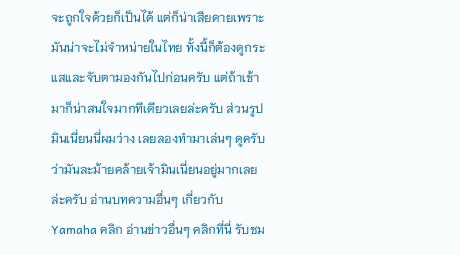จะถูกใจด้วยก็เป็นได้ แต่ก็น่าเสียดายเพราะมันน่าจะไม่จำหน่ายในไทย ทั้งนี้ก็ต้องดูกระแสและจับตามองกันไปก่อนครับ แต่ถ้าเข้ามาก็น่าสนใจมากทีเดียวเลยล่ะครับ ส่วนรูปมินเนี่ยนนี่ผมว่าง เลยลองทำมาเล่นๆ ดูครับ ว่ามันละม้ายคล้ายเจ้ามินเนี่ยนอยู่มากเลยล่ะครับ อ่านบทความอื่นๆ เกี่ยวกับ Yamaha คลิก อ่านข่าวอื่นๆ คลิกที่นี่ รับชม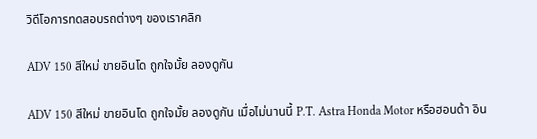วิดีโอการทดสอบรถต่างๆ ของเราคลิก

ADV 150 สีใหม่ ขายอินโด ถูกใจมั้ย ลองดูกัน

ADV 150 สีใหม่ ขายอินโด ถูกใจมั้ย ลองดูกัน เมื่อไม่นานนี้ P.T. Astra Honda Motor หรือฮอนด้า อิน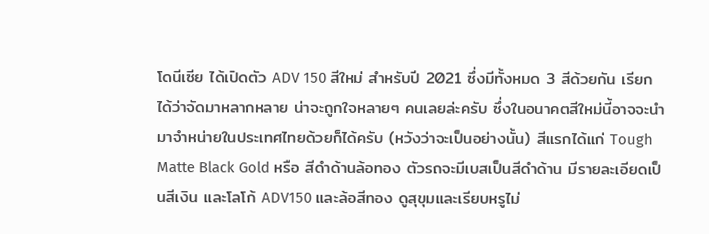โดนีเซีย ได้เปิดตัว ADV 150 สีใหม่ สำหรับปี 2021 ซึ่งมีทั้งหมด 3 สีด้วยกัน เรียกได้ว่าจัดมาหลากหลาย น่าจะถูกใจหลายๆ คนเลยล่ะครับ ซึ่งในอนาคตสีใหม่นี้อาจจะนำมาจำหน่ายในประเทศไทยด้วยก็ได้ครับ (หวังว่าจะเป็นอย่างนั้น) สีแรกได้แก่ Tough Matte Black Gold หรือ สีดำด้านล้อทอง ตัวรถจะมีเบสเป็นสีดำด้าน มีรายละเอียดเป็นสีเงิน และโลโก้ ADV150 และล้อสีทอง ดูสุขุมและเรียบหรูไม่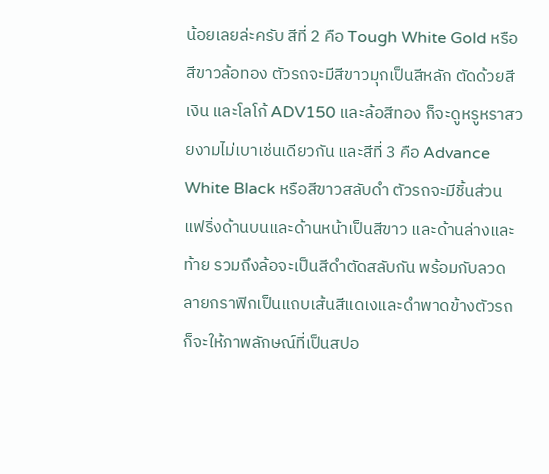น้อยเลยล่ะครับ สีที่ 2 คือ Tough White Gold หรือ สีขาวล้อทอง ตัวรถจะมีสีขาวมุกเป็นสีหลัก ตัดด้วยสีเงิน และโลโก้ ADV150 และล้อสีทอง ก็จะดูหรูหราสวยงามไม่เบาเช่นเดียวกัน และสีที่ 3 คือ Advance White Black หรือสีขาวสลับดำ ตัวรถจะมีชิ้นส่วนแฟริ่งด้านบนและด้านหน้าเป็นสีขาว และด้านล่างและท้าย รวมถึงล้อจะเป็นสีดำตัดสลับกัน พร้อมกับลวดลายกราฟิกเป็นแถบเส้นสีแดเงและดำพาดข้างตัวรถก็จะให้ภาพลักษณ์ที่เป็นสปอ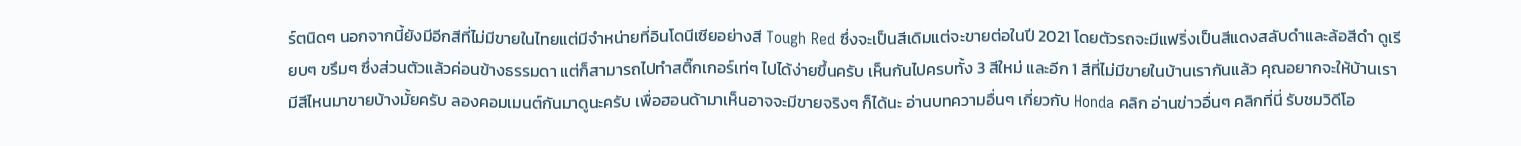ร์ตนิดๆ นอกจากนี้ยังมีอีกสีที่ไม่มีขายในไทยแต่มีจำหน่ายที่อินโดนีเซียอย่างสี Tough Red ซึ่งจะเป็นสีเดิมแต่จะขายต่อในปี 2021 โดยตัวรถจะมีแฟริ่งเป็นสีแดงสลับดำและล้อสีดำ ดูเรียบๆ ขรึมๆ ซึ่งส่วนตัวแล้วค่อนข้างธรรมดา แต่ก็สามารถไปทำสติ๊กเกอร์เท่ๆ ไปได้ง่ายขึ้นครับ เห็นกันไปครบทั้ง 3 สีใหม่ และอีก 1 สีที่ไม่มีขายในบ้านเรากันแล้ว คุณอยากจะให้บ้านเรามีสีไหนมาขายบ้างมั้ยครับ ลองคอมเมนต์กันมาดูนะครับ เพื่อฮอนด้ามาเห็นอาจจะมีขายจริงๆ ก็ได้นะ อ่านบทความอื่นๆ เกี่ยวกับ Honda คลิก อ่านข่าวอื่นๆ คลิกที่นี่ รับชมวิดีโอ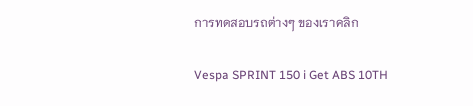การทดสอบรถต่างๆ ของเราคลิก

Vespa SPRINT 150 i Get ABS 10TH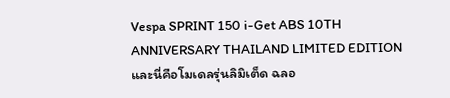Vespa SPRINT 150 i-Get ABS 10TH ANNIVERSARY THAILAND LIMITED EDITION และนี่คือโมเดลรุ่นลิมิเต็ด ฉลอ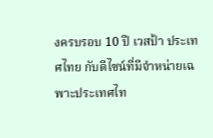งครบรอบ 10 ปี เวสป้า ประเทศไทย กับดีไซน์ที่มีจำหน่ายเฉพาะประเทศไท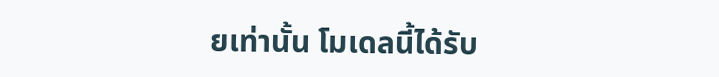ยเท่านั้น โมเดลนี้ได้รับ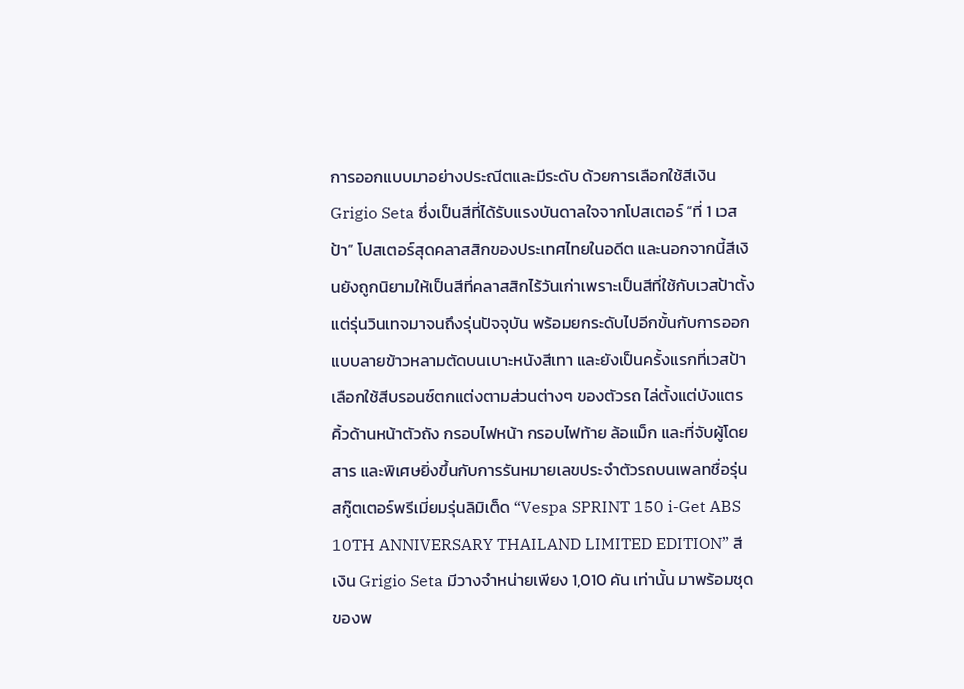การออกแบบมาอย่างประณีตและมีระดับ ด้วยการเลือกใช้สีเงิน Grigio Seta ซึ่งเป็นสีที่ได้รับแรงบันดาลใจจากโปสเตอร์ “ที่ 1 เวสป้า” โปสเตอร์สุดคลาสสิกของประเทศไทยในอดีต และนอกจากนี้สีเงินยังถูกนิยามให้เป็นสีที่คลาสสิกไร้วันเก่าเพราะเป็นสีที่ใช้กับเวสป้าตั้งแต่รุ่นวินเทจมาจนถึงรุ่นปัจจุบัน พร้อมยกระดับไปอีกขั้นกับการออกแบบลายข้าวหลามตัดบนเบาะหนังสีเทา และยังเป็นครั้งแรกที่เวสป้าเลือกใช้สีบรอนซ์ตกแต่งตามส่วนต่างๆ ของตัวรถ ไล่ตั้งแต่บังแตร คิ้วด้านหน้าตัวถัง กรอบไฟหน้า กรอบไฟท้าย ล้อแม็ก และที่จับผู้โดยสาร และพิเศษยิ่งขึ้นกับการรันหมายเลขประจำตัวรถบนเพลทชื่อรุ่น สกู๊ตเตอร์พรีเมี่ยมรุ่นลิมิเต็ด “Vespa SPRINT 150 i-Get ABS 10TH ANNIVERSARY THAILAND LIMITED EDITION” สีเงิน Grigio Seta มีวางจำหน่ายเพียง 1,010 คัน เท่านั้น มาพร้อมชุดของพ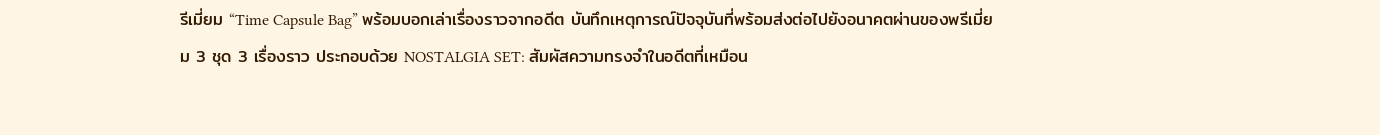รีเมี่ยม “Time Capsule Bag” พร้อมบอกเล่าเรื่องราวจากอดีต บันทึกเหตุการณ์ปัจจุบันที่พร้อมส่งต่อไปยังอนาคตผ่านของพรีเมี่ยม 3 ชุด 3 เรื่องราว ประกอบด้วย NOSTALGIA SET: สัมผัสความทรงจำในอดีตที่เหมือน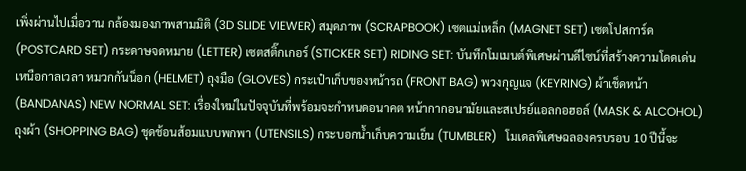เพิ่งผ่านไปเมื่อวาน กล้องมองภาพสามมิติ (3D SLIDE VIEWER) สมุดภาพ (SCRAPBOOK) เซตแม่เหล็ก (MAGNET SET) เซตโปสการ์ด (POSTCARD SET) กระดาษจดหมาย (LETTER) เซตสติ๊กเกอร์ (STICKER SET) RIDING SET: บันทึกโมเมนต์พิเศษผ่านดีไซน์ที่สร้างความโดดเด่นเหนือกาลเวลา หมวกกันน็อก (HELMET) ถุงมือ (GLOVES) กระเป๋าเก็บของหน้ารถ (FRONT BAG) พวงกุญแจ (KEYRING) ผ้าเช็ดหน้า (BANDANAS) NEW NORMAL SET: เรื่องใหม่ในปัจจุบันที่พร้อมจะกำหนดอนาคต หน้ากากอนามัยและสเปรย์แอลกอฮอล์ (MASK & ALCOHOL) ถุงผ้า (SHOPPING BAG) ชุดช้อนส้อมแบบพกพา (UTENSILS) กระบอกน้ำเก็บความเย็น (TUMBLER)   โมเดลพิเศษฉลองครบรอบ 10 ปีนี้จะ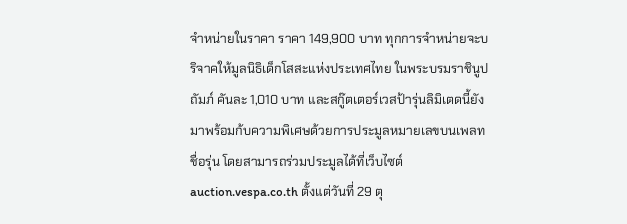จำหน่ายในราคา ราคา 149,900 บาท ทุกการจำหน่ายจะบริจาคให้มูลนิธิเด็กโสสะแห่งประเทศไทย ในพระบรมราชินูปถัมภ์ คันละ 1,010 บาท และสกู๊ตเตอร์เวสป้ารุ่นลิมิเตดนี้ยังมาพร้อมก้บความพิเศษด้วยการประมูลหมายเลขบนเพลทชื่อรุ่น โดยสามารถร่วมประมูลได้ที่เว็บไซต์ auction.vespa.co.th ตั้งแต่วันที่ 29 ตุ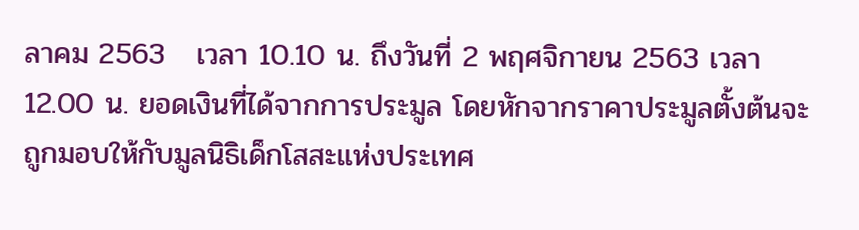ลาคม 2563   เวลา 10.10 น. ถึงวันที่ 2 พฤศจิกายน 2563 เวลา 12.00 น. ยอดเงินที่ได้จากการประมูล โดยหักจากราคาประมูลตั้งต้นจะถูกมอบให้กับมูลนิธิเด็กโสสะแห่งประเทศ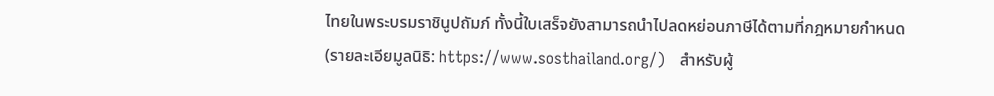ไทยในพระบรมราชินูปถัมภ์ ทั้งนี้ใบเสร็จยังสามารถนำไปลดหย่อนภาษีได้ตามที่กฎหมายกำหนด (รายละเอียมูลนิธิ: https://www.sosthailand.org/)   สำหรับผู้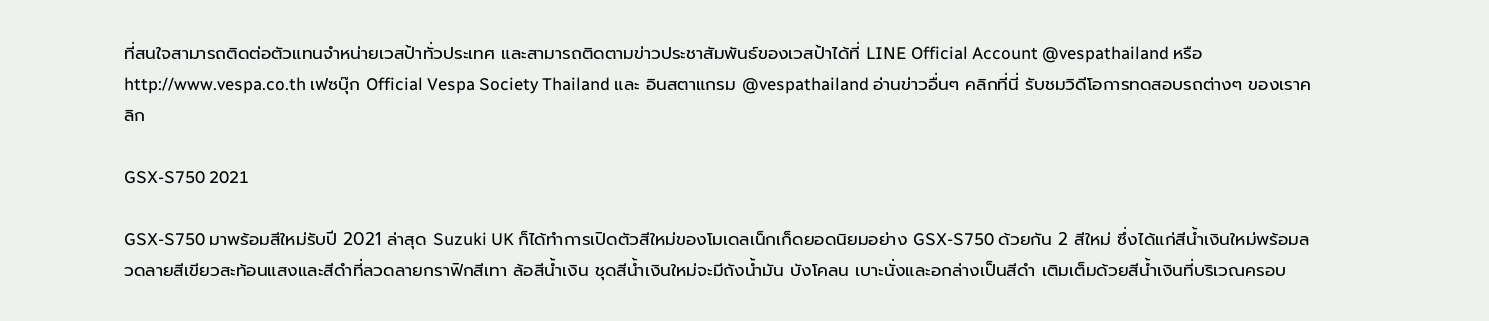ที่สนใจสามารถติดต่อตัวแทนจำหน่ายเวสป้าทั่วประเทศ และสามารถติดตามข่าวประชาสัมพันธ์ของเวสป้าได้ที่ LINE Official Account @vespathailand หรือ http://www.vespa.co.th เฟซบุ๊ก Official Vespa Society Thailand และ อินสตาแกรม @vespathailand อ่านข่าวอื่นๆ คลิกที่นี่ รับชมวิดีโอการทดสอบรถต่างๆ ของเราคลิก

GSX-S750 2021

GSX-S750 มาพร้อมสีใหม่รับปี 2021 ล่าสุด Suzuki UK ก็ได้ทำการเปิดตัวสีใหม่ของโมเดลเน็กเก็ดยอดนิยมอย่าง GSX-S750 ด้วยกัน 2 สีใหม่ ซึ่งได้แก่สีน้ำเงินใหม่พร้อมลวดลายสีเขียวสะท้อนแสงและสีดำที่ลวดลายกราฟิกสีเทา ล้อสีน้ำเงิน ชุดสีน้ำเงินใหม่จะมีถังน้ำมัน บังโคลน เบาะนั่งและอกล่างเป็นสีดำ เติมเต็มด้วยสีน้ำเงินที่บริเวณครอบ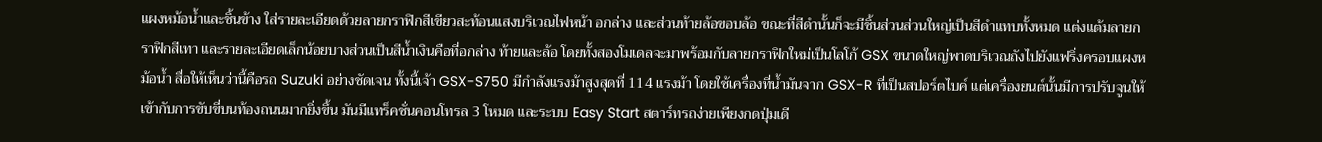แผงหม้อน้ำและชิ้นข้าง ใส่รายละเอียดด้วยลายกราฟิกสีเขียวสะท้อนแสงบริเวณไฟหน้า อกล่าง และส่วนท้ายล้อขอบล้อ ขณะที่สีดำนั้นก็จะมีชิ้นส่วนส่วนใหญ่เป็นสีดำแทบทั้งหมด แต่งแต้มลายกราฟิกสีเทา และรายละเอียดเล็กน้อยบางส่วนเป็นสีน้ำเงินคือที่อกล่าง ท้ายและล้อ โดยทั้งสองโมเดลจะมาพร้อมกับลายกราฟิกใหม่เป็นโลโก้ GSX ขนาดใหญ่พาดบริเวณถังไปยังแฟริ่งครอบแผงหม้อน้ำ สื่อให้เห็นว่านี้คือรถ Suzuki อย่างชัดเจน ทั้งนี้เจ้า GSX-S750 มีกำลังแรงม้าสูงสุดที่ 114 แรงม้า โดยใช้เครื่องที่น้ำมันจาก GSX-R ที่เป็นสปอร์ตไบค์ แต่เครื่องยนต์นั้นมีการปรับจูนให้เข้ากับการขับขี่บนท้องถนนมากยิ่งขึ้น มันมีแทร็คชั่นคอนโทรล 3 โหมด และระบบ Easy Start สตาร์ทรถง่ายเพียงกดปุ่มเดี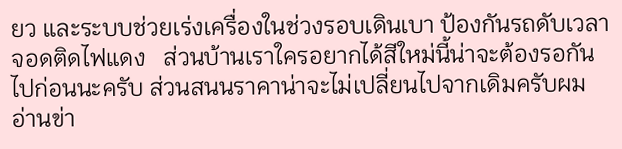ยว และระบบช่วยเร่งเครื่องในช่วงรอบเดินเบา ป้องกันรถดับเวลาจอดติดไฟแดง   ส่วนบ้านเราใครอยากได้สีใหม่นี้น่าจะต้องรอกันไปก่อนนะครับ ส่วนสนนราคาน่าจะไม่เปลี่ยนไปจากเดิมครับผม อ่านข่า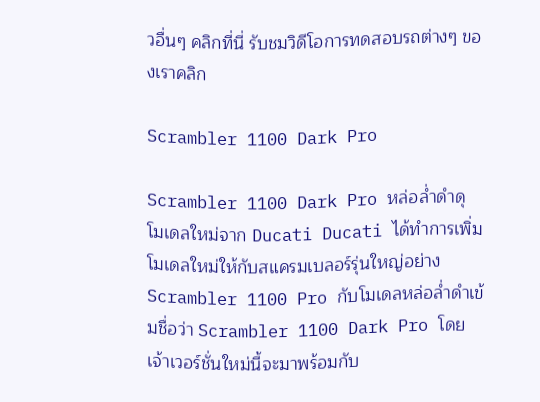วอื่นๆ คลิกที่นี่ รับชมวิดีโอการทดสอบรถต่างๆ ของเราคลิก

Scrambler 1100 Dark Pro

Scrambler 1100 Dark Pro หล่อล่ำดำดุ โมเดลใหม่จาก Ducati Ducati ได้ทำการเพิ่มโมเดลใหม่ให้กับสแครมเบลอร์รุ่นใหญ่อย่าง Scrambler 1100 Pro กับโมเดลหล่อล่ำดำเข้มชื่อว่า Scrambler 1100 Dark Pro โดยเจ้าเวอร์ชั่นใหม่นี้จะมาพร้อมกับ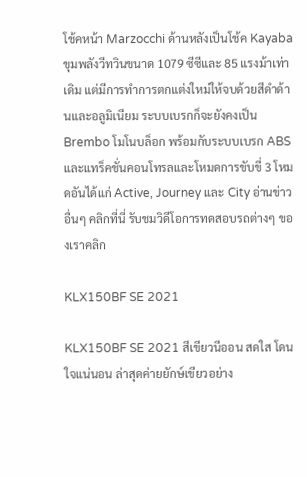โช้คหน้า Marzocchi ด้านหลังเป็นโช้ค Kayaba ขุมพลังวีทวินขนาด 1079 ซีซีและ 85 แรงม้าเท่าเดิม แต่มีการทำการตกแต่งใหม่ให้จบด้วยสีดำด้านและอลูมิเนียม ระบบเบรกก็จะยังคงเป็น Brembo โมโนบล็อก พร้อมกับระบบเบรก ABS และแทร็คชั่นคอนโทรลและโหมดการขับขี่ 3 โหมดอันได้แก่ Active, Journey และ City อ่านข่าวอื่นๆ คลิกที่นี่ รับชมวิดีโอการทดสอบรถต่างๆ ของเราคลิก

KLX150BF SE 2021

KLX150BF SE 2021 สีเขียวนีออน สดใส โดนใจแน่นอน ล่าสุดค่ายยักษ์เขียวอย่าง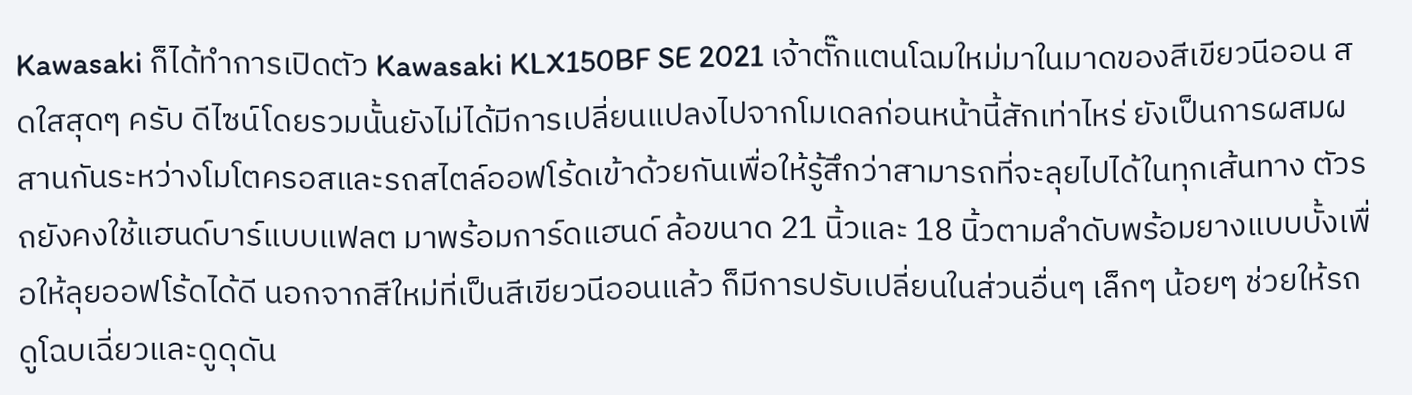Kawasaki ก็ได้ทำการเปิดตัว Kawasaki KLX150BF SE 2021 เจ้าตั๊กแตนโฉมใหม่มาในมาดของสีเขียวนีออน สดใสสุดๆ ครับ ดีไซน์โดยรวมนั้นยังไม่ได้มีการเปลี่ยนแปลงไปจากโมเดลก่อนหน้านี้สักเท่าไหร่ ยังเป็นการผสมผสานกันระหว่างโมโตครอสและรถสไตล์ออฟโร้ดเข้าด้วยกันเพื่อให้รู้สึกว่าสามารถที่จะลุยไปได้ในทุกเส้นทาง ตัวรถยังคงใช้แฮนด์บาร์แบบแฟลต มาพร้อมการ์ดแฮนด์ ล้อขนาด 21 นิ้วและ 18 นิ้วตามลำดับพร้อมยางแบบบั้งเพื่อให้ลุยออฟโร้ดได้ดี นอกจากสีใหม่ที่เป็นสีเขียวนีออนแล้ว ก็มีการปรับเปลี่ยนในส่วนอื่นๆ เล็กๆ น้อยๆ ช่วยให้รถดูโฉบเฉี่ยวและดูดุดัน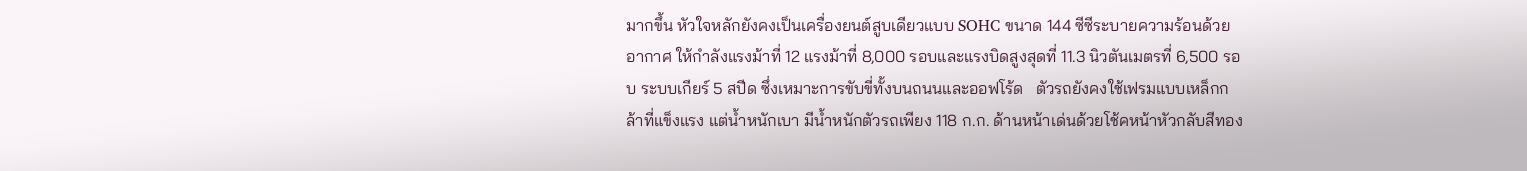มากขึ้น หัวใจหลักยังคงเป็นเครื่องยนต์สูบเดียวแบบ SOHC ขนาด 144 ซีซีระบายความร้อนด้วยอากาศ ให้กำลังแรงม้าที่ 12 แรงม้าที่ 8,000 รอบและแรงบิดสูงสุดที่ 11.3 นิวตันเมตรที่ 6,500 รอบ ระบบเกียร์ 5 สปีด ซึ่งเหมาะการขับขี่ทั้งบนถนนและออฟโร้ด   ตัวรถยังคงใช้เฟรมแบบเหล็กกล้าที่แข็งแรง แต่น้ำหนักเบา มีน้ำหนักตัวรถเพียง 118 ก.ก. ด้านหน้าเด่นด้วยโช้คหน้าหัวกลับสีทอง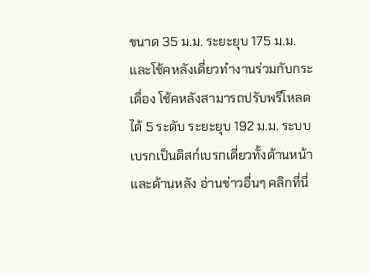ขนาด 35 ม.ม. ระยะยุบ 175 ม.ม. และโช้คหลังเดี่ยวทำงานร่วมกับกระเดื่อง โช้คหลังสามารถปรับพรีโหลดได้ 5 ระดับ ระยะยุบ 192 ม.ม. ระบบเบรกเป็นดิสก์เบรกเดี่ยวทั้งด้านหน้าและด้านหลัง อ่านข่าวอื่นๆ คลิกที่นี่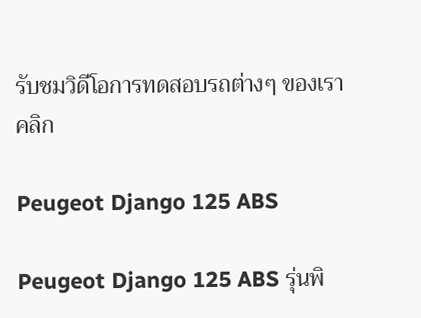รับชมวิดีโอการทดสอบรถต่างๆ ของเราคลิก

Peugeot Django 125 ABS

Peugeot Django 125 ABS รุ่นพิ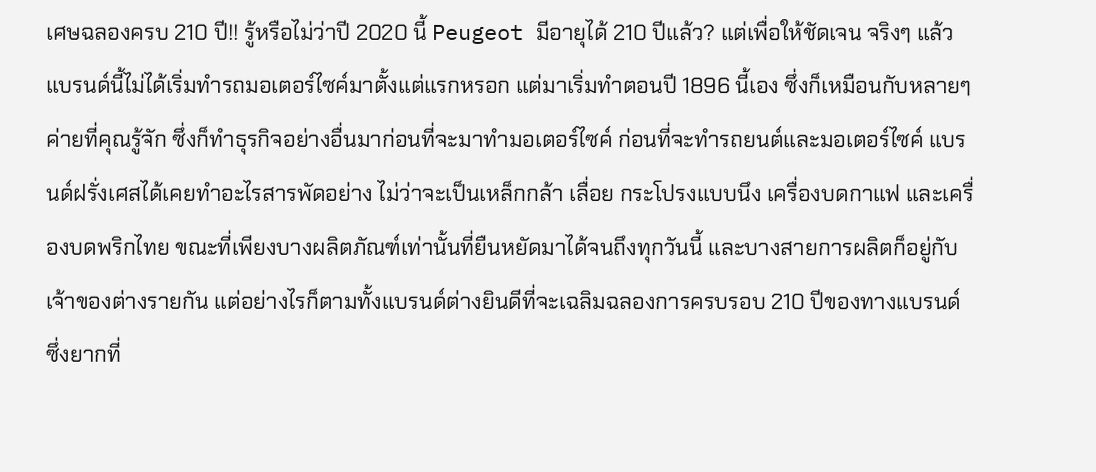เศษฉลองครบ 210 ปี!! รู้หรือไม่ว่าปี 2020 นี้ Peugeot มีอายุได้ 210 ปีแล้ว? แต่เพื่อให้ชัดเจน จริงๆ แล้วแบรนด์นี้ไม่ได้เริ่มทำรถมอเตอร์ไซค์มาตั้งแต่แรกหรอก แต่มาเริ่มทำตอนปี 1896 นี้เอง ซึ่งก็เหมือนกับหลายๆ ค่ายที่คุณรู้จัก ซึ่งก็ทำธุรกิจอย่างอื่นมาก่อนที่จะมาทำมอเตอร์ไซค์ ก่อนที่จะทำรถยนต์และมอเตอร์ไซค์ แบรนด์ฝรั่งเศสได้เคยทำอะไรสารพัดอย่าง ไม่ว่าจะเป็นเหล็กกล้า เลื่อย กระโปรงแบบนึง เครื่องบดกาแฟ และเครื่องบดพริกไทย ขณะที่เพียงบางผลิตภัณฑ์เท่านั้นที่ยืนหยัดมาได้จนถึงทุกวันนี้ และบางสายการผลิตก็อยู่กับเจ้าของต่างรายกัน แต่อย่างไรก็ตามทั้งแบรนด์ต่างยินดีที่จะเฉลิมฉลองการครบรอบ 210 ปีของทางแบรนด์ ซึ่งยากที่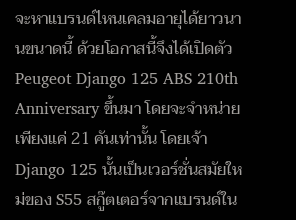จะหาแบรนด์ไหนเคลมอายุได้ยาวนานขนาดนี้ ด้วยโอกาสนี้จึงได้เปิดตัว Peugeot Django 125 ABS 210th Anniversary ขึ้นมา โดยจะจำหน่ายเพียงแค่ 21 คันเท่านั้น โดยเจ้า Django 125 นั้นเป็นเวอร์ชั่นสมัยใหม่ของ S55 สกู๊ตเตอร์จากแบรนด์ใน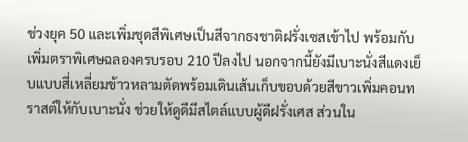ช่วงยุค 50 และเพิ่มชุดสีพิเศษเป็นสีจากธงชาติฝรั่งเซสเข้าไป พร้อมกับเพิ่มตราพิเศษฉลองครบรอบ 210 ปีลงไป นอกจากนี้ยังมีเบาะนั่งสีแดงเย็บแบบสี่เหลี่ยมข้าวหลามตัดพร้อมเดินเส้นเก็บขอบด้วยสีขาวเพิ่มคอนทราสต์ให้กับเบาะนั่ง ช่วยให้ดูดีมีสไตล์แบบผู้ดีฝรั่งเศส ส่วนใน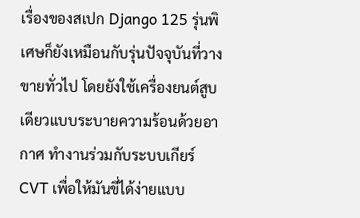เรื่องของสเปก Django 125 รุ่นพิเศษก็ยังเหมือนกับรุ่นปัจจุบันที่วางขายทั่วไป โดยยังใช้เครื่องยนต์สูบเดียวแบบระบายความร้อนด้วยอากาศ ทำงานร่วมกับระบบเกียร์ CVT เพื่อให้มันขี่ได้ง่ายแบบ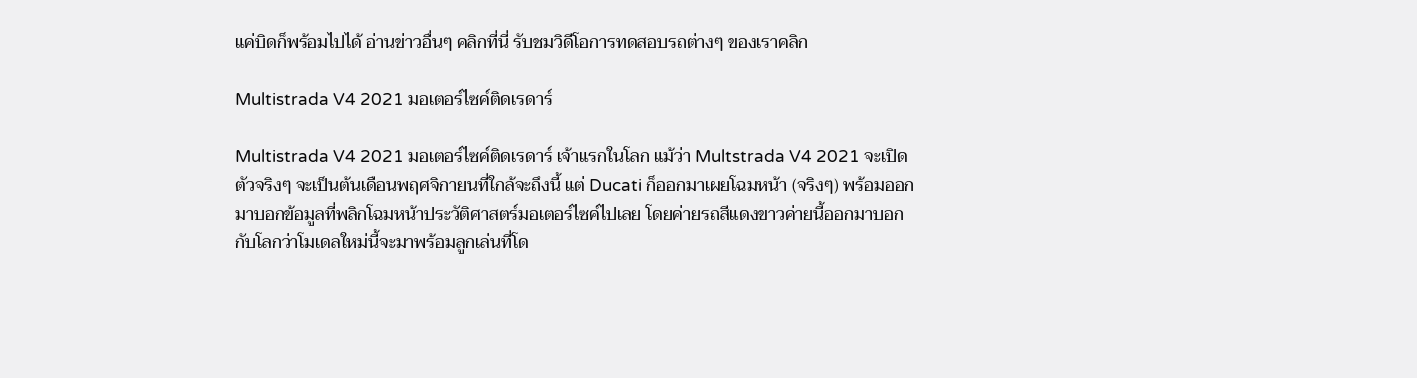แค่บิดก็พร้อมไปได้ อ่านข่าวอื่นๆ คลิกที่นี่ รับชมวิดีโอการทดสอบรถต่างๆ ของเราคลิก

Multistrada V4 2021 มอเตอร์ไซค์ติดเรดาร์

Multistrada V4 2021 มอเตอร์ไซค์ติดเรดาร์ เจ้าแรกในโลก แม้ว่า Multstrada V4 2021 จะเปิดตัวจริงๆ จะเป็นต้นเดือนพฤศจิกายนที่ใกล้จะถึงนี้ แต่ Ducati ก็ออกมาเผยโฉมหน้า (จริงๆ) พร้อมออกมาบอกข้อมูลที่พลิกโฉมหน้าประวัติศาสตร์มอเตอร์ไซค์ไปเลย โดยค่ายรถสีแดงขาวค่ายนี้ออกมาบอกกับโลกว่าโมเดลใหม่นี้จะมาพร้อมลูกเล่นที่โด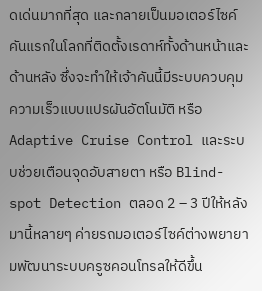ดเด่นมากที่สุด และกลายเป็นมอเตอร์ไซค์คันแรกในโลกที่ติดตั้งเรดาห์ทั้งด้านหน้าและด้านหลัง ซึ่งจะทำให้เจ้าคันนี้มีระบบควบคุมความเร็วแบบแปรผันอัตโนมัติ หรือ Adaptive Cruise Control และระบบช่วยเตือนจุดอับสายตา หรือ Blind-spot Detection ตลอด 2 – 3 ปีให้หลังมานี้หลายๆ ค่ายรถมอเตอร์ไซค์ต่างพยายามพัฒนาระบบครูซคอนโทรลให้ดีขึ้น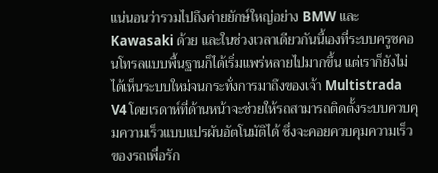แน่นอนว่ารวมไปถึงค่ายยักษ์ใหญ่อย่าง BMW และ Kawasaki ด้วย และในช่วงเวลาเดียวกันนี้เองที่ระบบครูซคอนโทรลแบบพื้นฐานก็ได้เริ่มแพร่หลายไปมากขึ้น แต่เราก็ยังไม่ได้เห็นระบบใหม่จนกระทั่งการมาถึงของเจ้า Multistrada V4 โดยเรดาห์ที่ด้านหน้าจะช่วยให้รถสามารถติดตั้งระบบควบคุมความเร็วแบบแปรผันอัตโนมัติได้ ซึ่งจะคอยควบคุมความเร็วของรถเพื่อรัก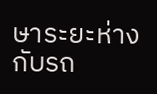ษาระยะห่างกับรถ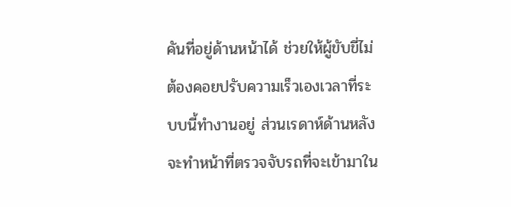คันที่อยู่ด้านหน้าได้ ช่วยให้ผู้ขับขี่ไม่ต้องคอยปรับความเร็วเองเวลาที่ระบบนี้ทำงานอยู่ ส่วนเรดาห์ด้านหลังจะทำหน้าที่ตรวจจับรถที่จะเข้ามาใน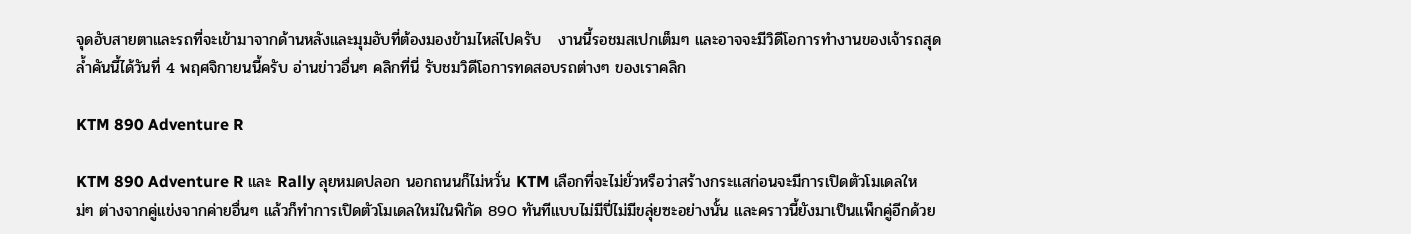จุดอับสายตาและรถที่จะเข้ามาจากด้านหลังและมุมอับที่ต้องมองข้ามไหล่ไปครับ   งานนี้รอชมสเปกเต็มๆ และอาจจะมีวิดีโอการทำงานของเจ้ารถสุดล้ำคันนี้ได้วันที่ 4 พฤศจิกายนนี้ครับ อ่านข่าวอื่นๆ คลิกที่นี่ รับชมวิดีโอการทดสอบรถต่างๆ ของเราคลิก

KTM 890 Adventure R

KTM 890 Adventure R และ Rally ลุยหมดปลอก นอกถนนก็ไม่หวั่น KTM เลือกที่จะไม่ยั่วหรือว่าสร้างกระแสก่อนจะมีการเปิดตัวโมเดลใหม่ๆ ต่างจากคู่แข่งจากค่ายอื่นๆ แล้วก็ทำการเปิดตัวโมเดลใหม่ในพิกัด 890 ทันทีแบบไม่มีปี่ไม่มีขลุ่ยซะอย่างนั้น และคราวนี้ยังมาเป็นแพ็กคู่อีกด้วย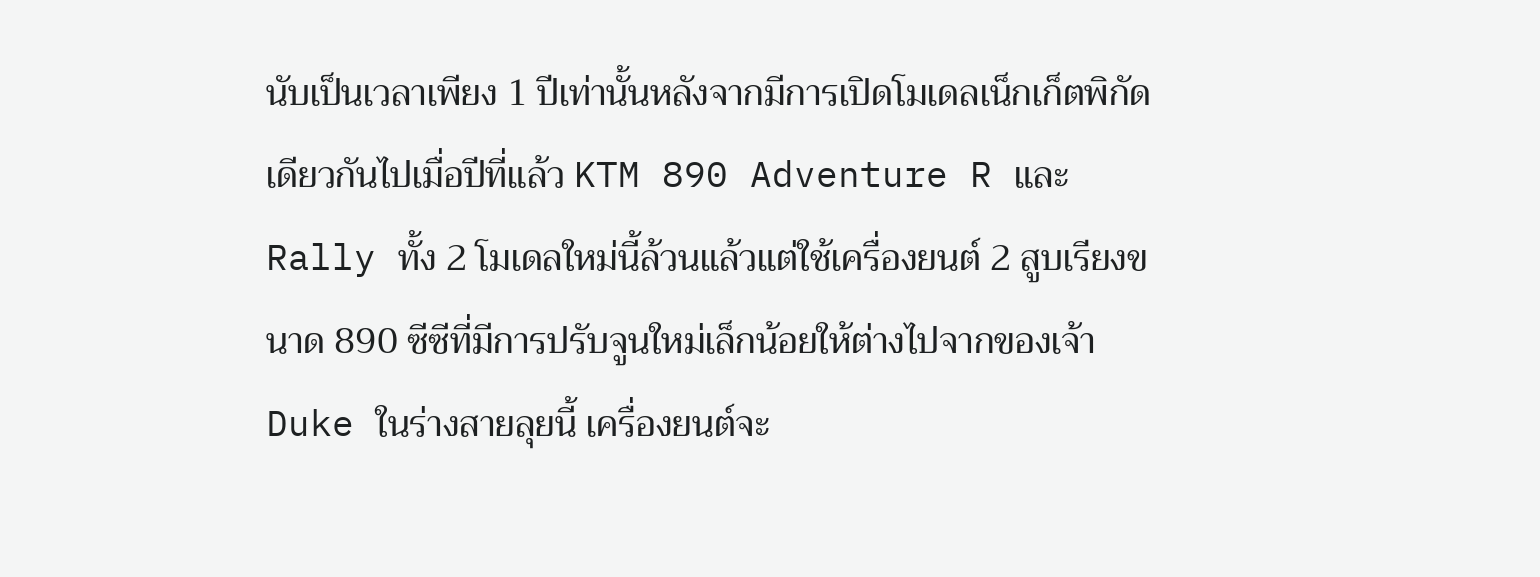นับเป็นเวลาเพียง 1 ปีเท่านั้นหลังจากมีการเปิดโมเดลเน็กเก็ตพิกัดเดียวกันไปเมื่อปีที่แล้ว KTM 890 Adventure R และ Rally ทั้ง 2 โมเดลใหม่นี้ล้วนแล้วแต่ใช้เครื่องยนต์ 2 สูบเรียงขนาด 890 ซีซีที่มีการปรับจูนใหม่เล็กน้อยให้ต่างไปจากของเจ้า Duke ในร่างสายลุยนี้ เครื่องยนต์จะ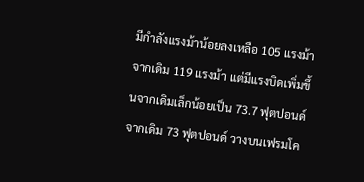มีกำลังแรงม้าน้อยลงเหลือ 105 แรงม้าจากเดิม 119 แรงม้า แต่มีแรงบิดเพิ่มขึ้นจากเดิมเล็กน้อยเป็น 73.7 ฟุตปอนด์จากเดิม 73 ฟุตปอนด์ วางบนเฟรมโค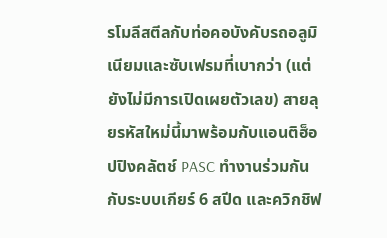รโมลีสตีลกับท่อคอบังคับรถอลูมิเนียมและซับเฟรมที่เบากว่า (แต่ยังไม่มีการเปิดเผยตัวเลข) สายลุยรหัสใหม่นี้มาพร้อมกับแอนติฮ็อปปิงคลัตช์ PASC ทำงานร่วมกันกับระบบเกียร์ 6 สปีด และควิกชิฟ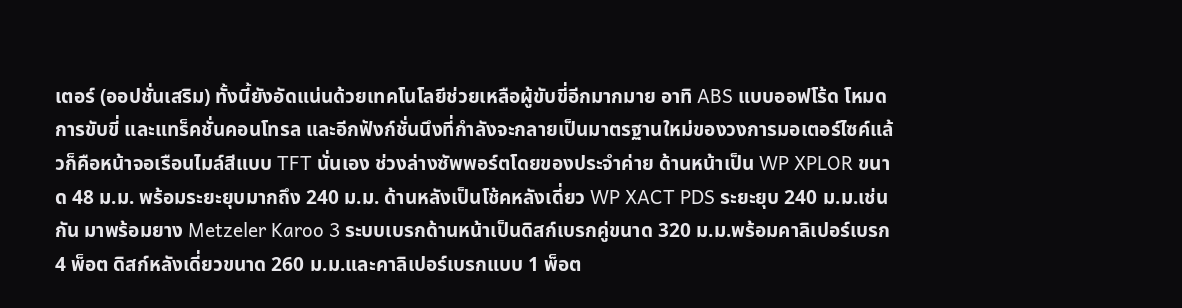เตอร์ (ออปชั่นเสริม) ทั้งนี้ยังอัดแน่นด้วยเทคโนโลยีช่วยเหลือผู้ขับขี่อีกมากมาย อาทิ ABS แบบออฟโร้ด โหมดการขับขี่ และแทร็คชั่นคอนโทรล และอีกฟังก์ชั่นนึงที่กำลังจะกลายเป็นมาตรฐานใหม่ของวงการมอเตอร์ไซค์แล้วก็คือหน้าจอเรือนไมล์สีแบบ TFT นั่นเอง ช่วงล่างซัพพอร์ตโดยของประจำค่าย ด้านหน้าเป็น WP XPLOR ขนาด 48 ม.ม. พร้อมระยะยุบมากถึง 240 ม.ม. ด้านหลังเป็นโช้คหลังเดี่ยว WP XACT PDS ระยะยุบ 240 ม.ม.เช่นกัน มาพร้อมยาง Metzeler Karoo 3 ระบบเบรกด้านหน้าเป็นดิสก์เบรกคู่ขนาด 320 ม.ม.พร้อมคาลิเปอร์เบรก 4 พ็อต ดิสก์หลังเดี่ยวขนาด 260 ม.ม.และคาลิเปอร์เบรกแบบ 1 พ็อต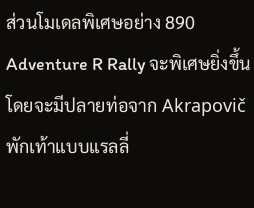ส่วนโมเดลพิเศษอย่าง 890 Adventure R Rally จะพิเศษยิ่งขึ้น โดยจะมีปลายท่อจาก Akrapovič พักเท้าแบบแรลลี่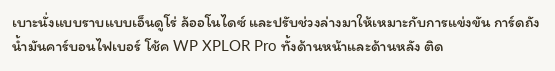เบาะนั่งแบบราบแบบเอ็นดูโร่ ล้ออโนไดซ์ และปรับช่วงล่างมาให้เหมาะกับการแข่งขัน การ์ดถังน้ำมันคาร์บอนไฟเบอร์ โช้ค WP XPLOR Pro ทั้งด้านหน้าและด้านหลัง ติด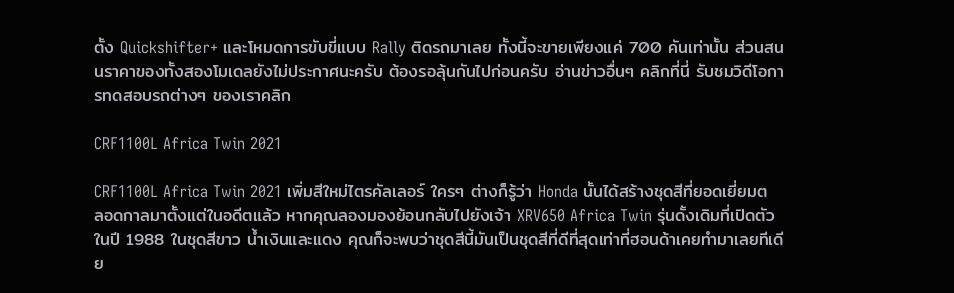ตั้ง Quickshifter+ และโหมดการขับขี่แบบ Rally ติดรถมาเลย ทั้งนี้จะขายเพียงแค่ 700 คันเท่านั้น ส่วนสนนราคาของทั้งสองโมเดลยังไม่ประกาศนะครับ ต้องรอลุ้นกันไปก่อนครับ อ่านข่าวอื่นๆ คลิกที่นี่ รับชมวิดีโอการทดสอบรถต่างๆ ของเราคลิก

CRF1100L Africa Twin 2021

CRF1100L Africa Twin 2021 เพิ่มสีใหม่ไตรคัลเลอร์ ใครๆ ต่างก็รู้ว่า Honda นั้นได้สร้างชุดสีที่ยอดเยี่ยมตลอดกาลมาตั้งแต่ในอดีตแล้ว หากคุณลองมองย้อนกลับไปยังเจ้า XRV650 Africa Twin รุ่นดั้งเดิมที่เปิดตัวในปี 1988 ในชุดสีขาว น้ำเงินและแดง คุณก็จะพบว่าชุดสีนี้มันเป็นชุดสีที่ดีที่สุดเท่าที่ฮอนด้าเคยทำมาเลยทีเดีย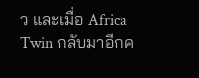ว และเมื่อ Africa Twin กลับมาอีกค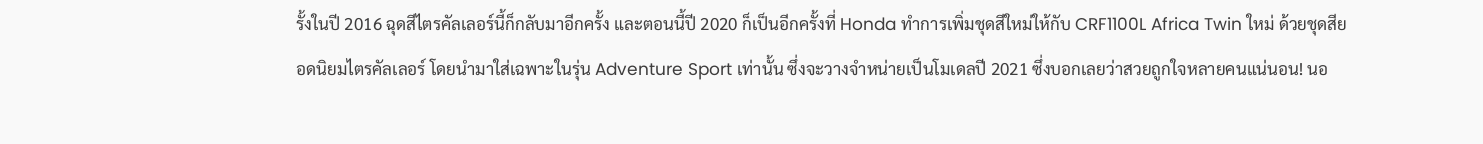รั้งในปี 2016 ฉุดสีไตรคัลเลอร์นี้ก็กลับมาอีกครั้ง และตอนนี้ปี 2020 ก็เป็นอีกครั้งที่ Honda ทำการเพิ่มชุดสีใหม่ให้กับ CRF1100L Africa Twin ใหม่ ด้วยชุดสียอดนิยมไตรคัลเลอร์ โดยนำมาใส่เฉพาะในรุ่น Adventure Sport เท่านั้น ซึ่งจะวางจำหน่ายเป็นโมเดลปี 2021 ซึ่งบอกเลยว่าสวยถูกใจหลายคนแน่นอน! นอ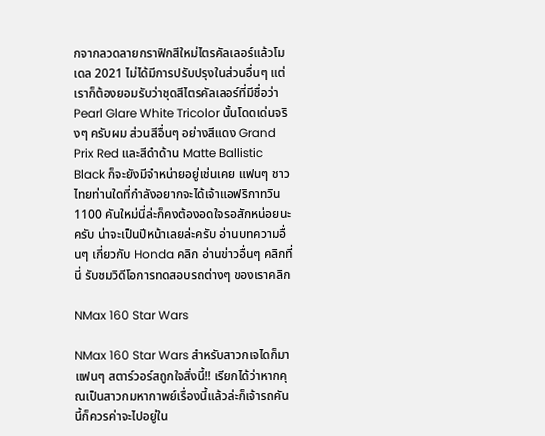กจากลวดลายกราฟิกสีใหม่ไตรคัลเลอร์แล้วโมเดล 2021 ไม่ได้มีการปรับปรุงในส่วนอื่นๆ แต่เราก็ต้องยอมรับว่าชุดสีไตรคัลเลอร์ที่มีชื่อว่า Pearl Glare White Tricolor นั้นโดดเด่นจริงๆ ครับผม ส่วนสีอื่นๆ อย่างสีแดง Grand Prix Red และสีดำด้าน Matte Ballistic Black ก็จะยังมีจำหน่ายอยู่เช่นเคย แฟนๆ ชาวไทยท่านใดที่กำลังอยากจะได้เจ้าแอฟริกาทวิน 1100 คันใหม่นี่ล่ะก็คงต้องอดใจรอสักหน่อยนะครับ น่าจะเป็นปีหน้าเลยล่ะครับ อ่านบทความอื่นๆ เกี่ยวกับ Honda คลิก อ่านข่าวอื่นๆ คลิกที่นี่ รับชมวิดีโอการทดสอบรถต่างๆ ของเราคลิก

NMax 160 Star Wars

NMax 160 Star Wars สำหรับสาวกเจไดก็มา แฟนๆ สตาร์วอร์สถูกใจสิ่งนี้!! เรียกได้ว่าหากคุณเป็นสาวกมหากาพย์เรื่องนี้แล้วล่ะก็เจ้ารถคันนี้ก็ควรค่าจะไปอยู่ใน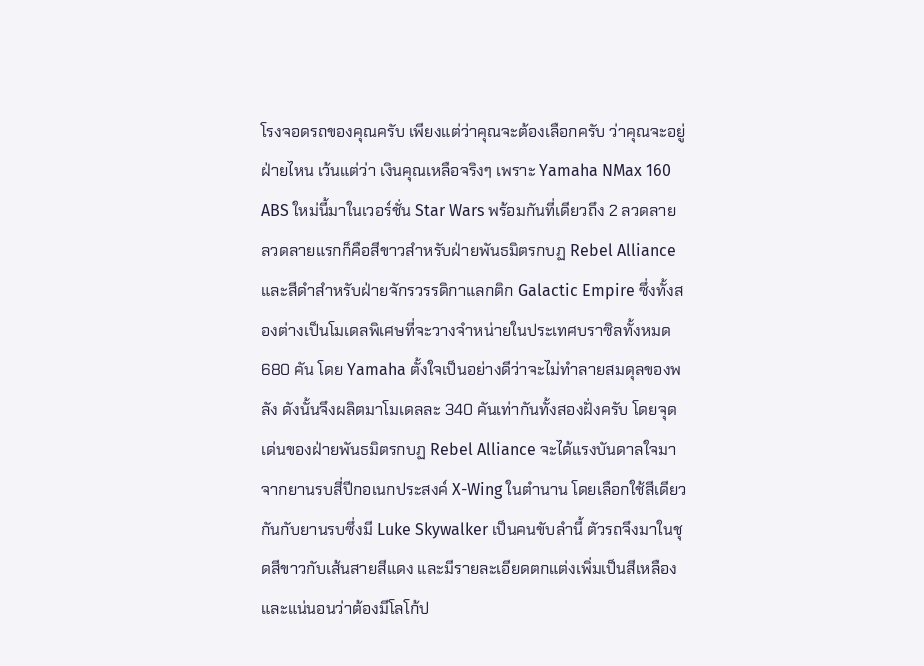โรงจอดรถของคุณครับ เพียงแต่ว่าคุณจะต้องเลือกครับ ว่าคุณจะอยู่ฝ่ายไหน เว้นแต่ว่า เงินคุณเหลือจริงๆ เพราะ Yamaha NMax 160 ABS ใหม่นี้มาในเวอร์ชั่น Star Wars พร้อมกันที่เดียวถึง 2 ลวดลาย ลวดลายแรกก็คือสีขาวสำหรับฝ่ายพันธมิตรกบฏ Rebel Alliance และสีดำสำหรับฝ่ายจักรวรรดิกาแลกติก Galactic Empire ซึ่งทั้งสองต่างเป็นโมเดลพิเศษที่จะวางจำหน่ายในประเทศบราซิลทั้งหมด 680 คัน โดย Yamaha ตั้งใจเป็นอย่างดีว่าจะไม่ทำลายสมดุลของพลัง ดังนั้นจึงผลิตมาโมเดลละ 340 คันเท่ากันทั้งสองฝั่งครับ โดยจุดเด่นของฝ่ายพันธมิตรกบฏ Rebel Alliance จะได้แรงบันดาลใจมาจากยานรบสี่ปีกอเนกประสงค์ X-Wing ในตำนาน โดยเลือกใช้สีเดียวกันกับยานรบซึ่งมี Luke Skywalker เป็นคนขับลำนี้ ตัวรถจึงมาในชุดสีขาวกับเส้นสายสีแดง และมีรายละเอียดตกแต่งเพิ่มเป็นสีเหลือง และแน่นอนว่าต้องมีโลโก้ป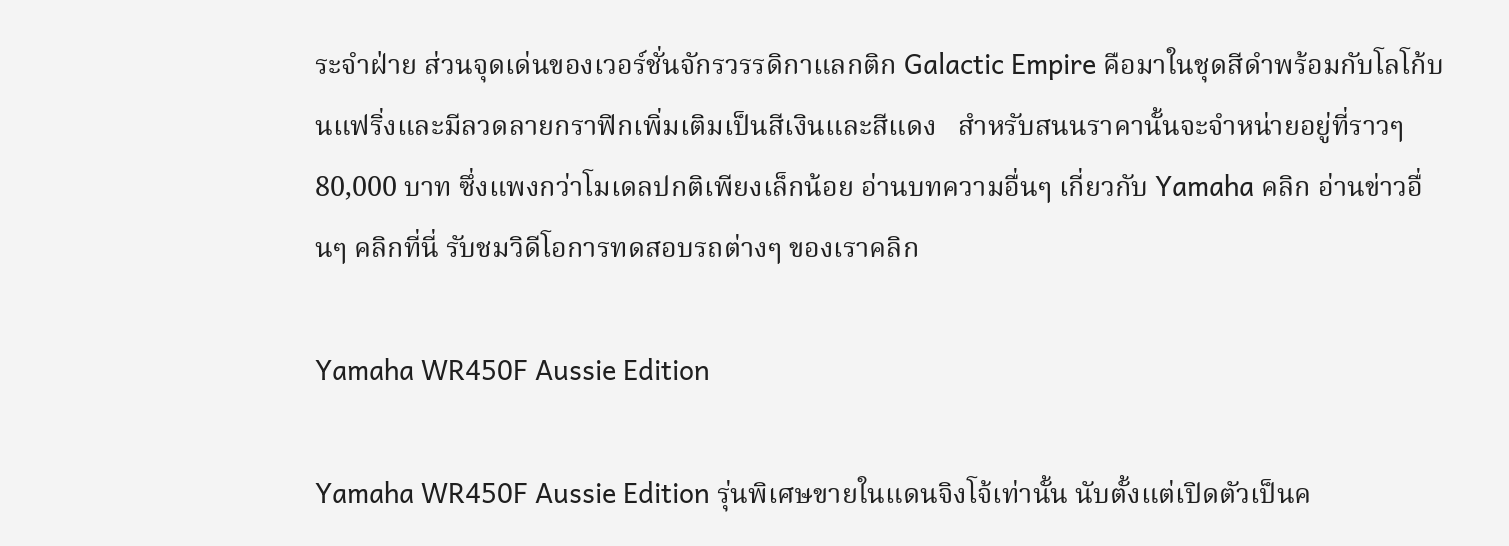ระจำฝ่าย ส่วนจุดเด่นของเวอร์ชั่นจักรวรรดิกาแลกติก Galactic Empire คือมาในชุดสีดำพร้อมกับโลโก้บนแฟริ่งและมีลวดลายกราฟิกเพิ่มเติมเป็นสีเงินและสีแดง   สำหรับสนนราคานั้นจะจำหน่ายอยู่ที่ราวๆ 80,000 บาท ซึ่งแพงกว่าโมเดลปกติเพียงเล็กน้อย อ่านบทความอื่นๆ เกี่ยวกับ Yamaha คลิก อ่านข่าวอื่นๆ คลิกที่นี่ รับชมวิดีโอการทดสอบรถต่างๆ ของเราคลิก

Yamaha WR450F Aussie Edition

Yamaha WR450F Aussie Edition รุ่นพิเศษขายในแดนจิงโจ้เท่านั้น นับตั้งแต่เปิดตัวเป็นค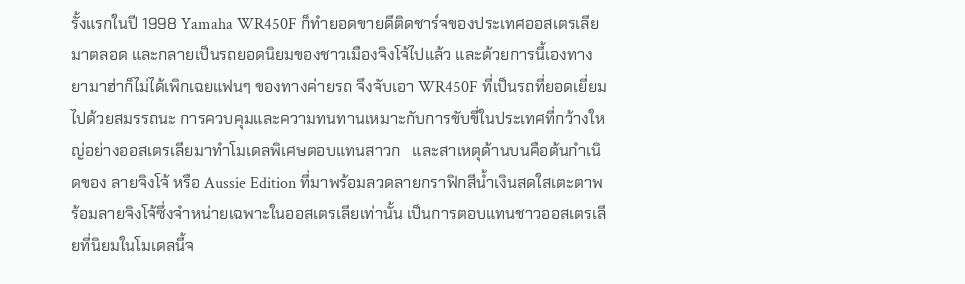รั้งแรกในปี 1998 Yamaha WR450F ก็ทำยอดขายดีติดชาร์จของประเทศออสเตรเลียมาตลอด และกลายเป็นรถยอดนิยมของชาวเมืองจิงโจ้ไปแล้ว และด้วยการนี้เองทางยามาฮ่าก็ไม่ได้เพิกเฉยแฟนๆ ของทางค่ายรถ จึงจับเอา WR450F ที่เป็นรถที่ยอดเยี่ยมไปด้วยสมรรถนะ การควบคุมและความทนทานเหมาะกับการขับขี่ในประเทศที่กว้างใหญ่อย่างออสเตรเลียมาทำโมเดลพิเศษตอบแทนสาวก   และสาเหตุด้านบนคือต้นกำเนิดของ ลายจิงโจ้ หรือ Aussie Edition ที่มาพร้อมลวดลายกราฟิกสีน้ำเงินสดใสเตะตาพร้อมลายจิงโจ้ซึ่งจำหน่ายเฉพาะในออสเตรเลียเท่านั้น เป็นการตอบแทนชาวออสเตรเลียที่นิยมในโมเดลนี้จ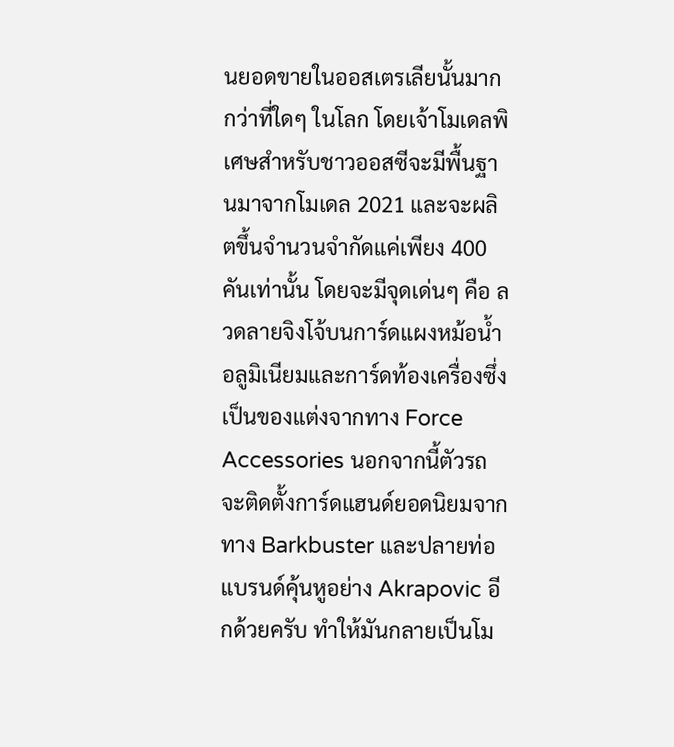นยอดขายในออสเตรเลียนั้นมากกว่าที่ใดๆ ในโลก โดยเจ้าโมเดลพิเศษสำหรับชาวออสซีจะมีพื้นฐานมาจากโมเดล 2021 และจะผลิตขึ้นจำนวนจำกัดแค่เพียง 400 คันเท่านั้น โดยจะมีจุดเด่นๆ คือ ลวดลายจิงโจ้บนการ์ดแผงหม้อน้ำอลูมิเนียมและการ์ดท้องเครื่องซึ่งเป็นของแต่งจากทาง Force Accessories นอกจากนี้ตัวรถจะติดตั้งการ์ดแฮนด์ยอดนิยมจากทาง Barkbuster และปลายท่อแบรนด์คุ้นหูอย่าง Akrapovic อีกด้วยครับ ทำให้มันกลายเป็นโม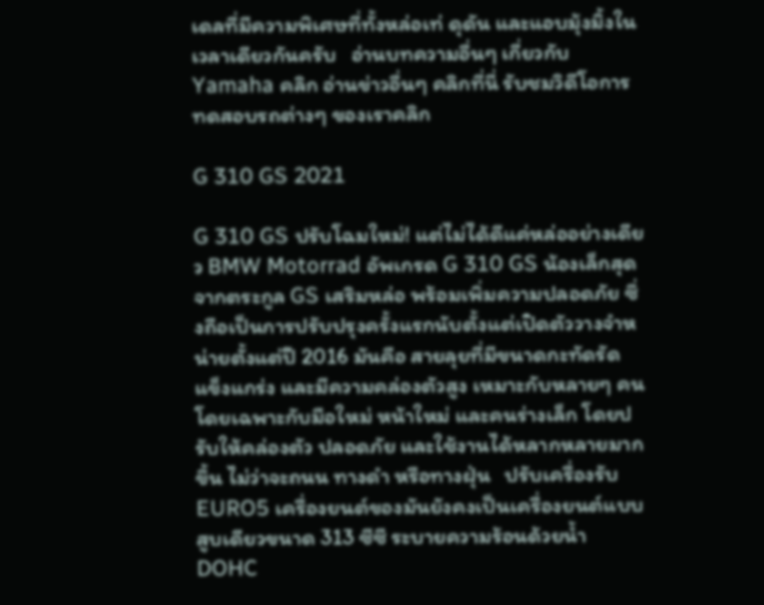เดลที่มีความพิเศษที่ทั้งหล่อเท่ ดุดัน และแอบมุ้งมิ้งในเวลาเดียวกันครับ   อ่านบทความอื่นๆ เกี่ยวกับ Yamaha คลิก อ่านข่าวอื่นๆ คลิกที่นี่ รับชมวิดีโอการทดสอบรถต่างๆ ของเราคลิก

G 310 GS 2021

G 310 GS ปรับโฉมใหม่! แต่ไม่ได้ดีแค่หล่ออย่างเดียว BMW Motorrad อัพเกรด G 310 GS น้องเล็กสุดจากตระกูล GS เสริมหล่อ พร้อมเพิ่มความปลอดภัย ซึ่งถือเป็นการปรับปรุงครั้งแรกนับตั้งแต่เปิดตัววางจำหน่ายตั้งแต่ปี 2016 มันคือ สายลุยที่มีขนาดกะทัดรัด แข็งแกร่ง และมีความคล่องตัวสูง เหมาะกับหลายๆ คน โดยเฉพาะกับมือใหม่ หน้าใหม่ และคนร่างเล็ก โดยปรับให้คล่องตัว ปลอดภัย และใช้งานได้หลากหลายมากขึ้น ไม่ว่าจะถนน ทางดำ หรือทางฝุ่น   ปรับเครื่องรับ EURO5 เครื่องยนต์ของมันยังคงเป็นเครื่องยนต์แบบสูบเดียวขนาด 313 ซีซี ระบายความร้อนด้วยน้ำ DOHC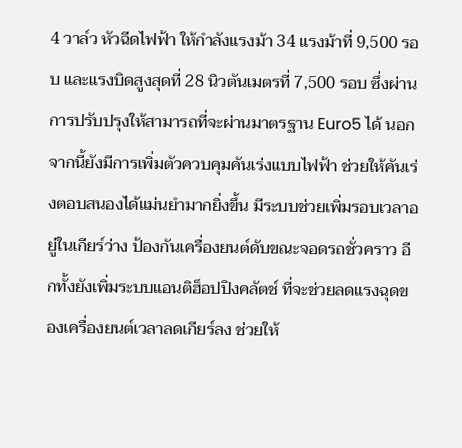4 วาล์ว หัวฉีดไฟฟ้า ให้กำลังแรงม้า 34 แรงม้าที่ 9,500 รอบ และแรงบิดสูงสุดที่ 28 นิวตันเมตรที่ 7,500 รอบ ซึ่งผ่านการปรับปรุงให้สามารถที่จะผ่านมาตรฐาน Euro5 ได้ นอกจากนี้ยังมีการเพิ่มตัวควบคุมคันเร่งแบบไฟฟ้า ช่วยให้คันเร่งตอบสนองได้แม่นยำมากยิ่งขึ้น มีระบบช่วยเพิ่มรอบเวลาอยู่ในเกียร์ว่าง ป้องกันเครื่องยนต์ดับขณะจอดรถชั่วคราว อีกทั้งยังเพิ่มระบบแอนติฮ็อปปิงคลัตช์ ที่จะช่วยลดแรงฉุดของเครื่องยนต์เวลาลดเกียร์ลง ช่วยให้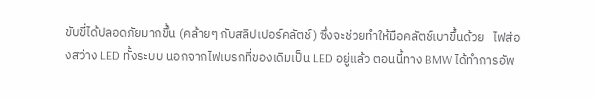ขับขี่ได้ปลอดภัยมากขึ้น (คล้ายๆ กับสลิปเปอร์คลัตช์) ซึ่งจะช่วยทำให้มือคลัตช์เบาขึ้นด้วย   ไฟส่องสว่าง LED ทั้งระบบ นอกจากไฟเบรกที่ของเดิมเป็น LED อยู่แล้ว ตอนนี้ทาง BMW ได้ทำการอัพ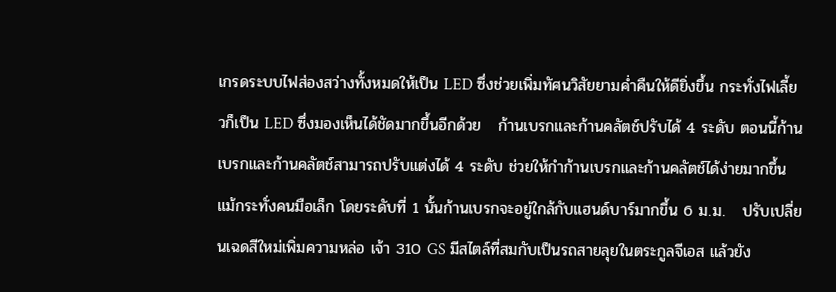เกรดระบบไฟส่องสว่างทั้งหมดให้เป็น LED ซึ่งช่วยเพิ่มทัศนวิสัยยามค่ำคืนให้ดียิ่งขึ้น กระทั่งไฟเลี้ยวก็เป็น LED ซึ่งมองเห็นได้ชัดมากขึ้นอีกด้วย   ก้านเบรกและก้านคลัตช์ปรับได้ 4 ระดับ ตอนนี้ก้านเบรกและก้านคลัตช์สามารถปรับแต่งได้ 4 ระดับ ช่วยให้กำก้านเบรกและก้านคลัตช์ได้ง่ายมากขึ้น แม้กระทั่งคนมือเล็ก โดยระดับที่ 1 นั้นก้านเบรกจะอยู่ใกล้กับแฮนด์บาร์มากขึ้น 6 ม.ม.   ปรับเปลี่ยนเฉดสีใหม่เพิ่มความหล่อ เจ้า 310 GS มีสไตล์ที่สมกับเป็นรถสายลุยในตระกูลจีเอส แล้วยัง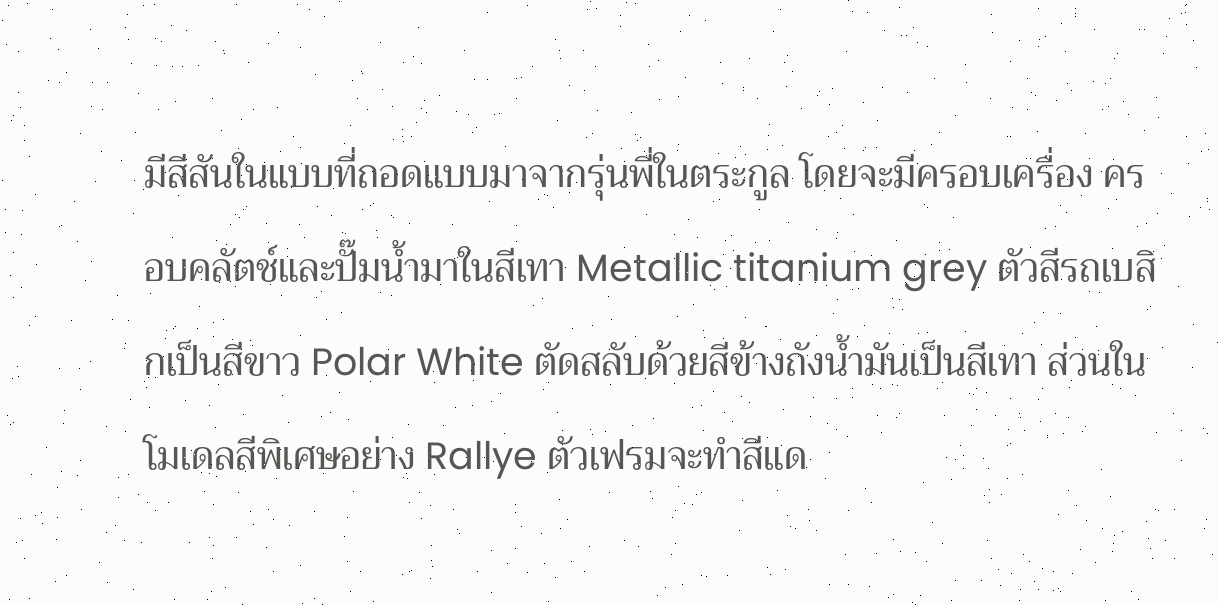มีสีสันในแบบที่ถอดแบบมาจากรุ่นพี่ในตระกูล โดยจะมีครอบเครื่อง ครอบคลัตช์และปั๊มน้ำมาในสีเทา Metallic titanium grey ตัวสีรถเบสิกเป็นสีขาว Polar White ตัดสลับด้วยสีข้างถังน้ำมันเป็นสีเทา ส่วนในโมเดลสีพิเศษอย่าง Rallye ตัวเฟรมจะทำสีแด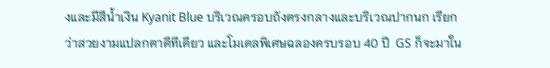งและมีสีน้ำเงิน Kyanit Blue บริเวณครอบถังตรงกลางและบริเวณปากนก เรียกว่าสวยงามแปลกตาดีทีเดียว และโมเดลพิเศษฉลองครบรอบ 40 ปี  GS ก็จะมาใน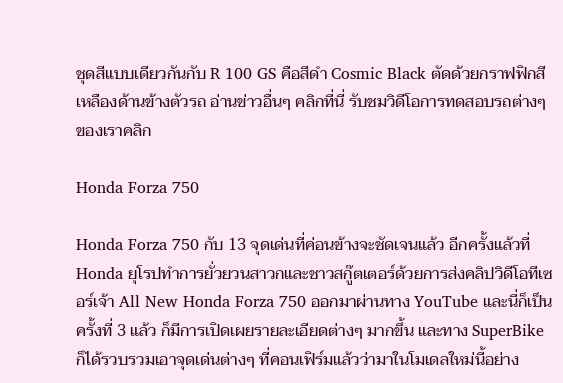ชุดสีแบบเดียวกันกับ R 100 GS คือสีดำ Cosmic Black ตัดด้วยกราฟฟิกสีเหลืองด้านข้างตัวรถ อ่านข่าวอื่นๆ คลิกที่นี่ รับชมวิดีโอการทดสอบรถต่างๆ ของเราคลิก

Honda Forza 750

Honda Forza 750 กับ 13 จุดเด่นที่ค่อนข้างจะชัดเจนแล้ว อีกครั้งแล้วที่ Honda ยุโรปทำการยั่วยวนสาวกและชาวสกู๊ตเตอร์ด้วยการส่งคลิปวิดีโอทีเซอร์เจ้า All New Honda Forza 750 ออกมาผ่านทาง YouTube และนี่ก็เป็นครั้งที่ 3 แล้ว ก็มีการเปิดเผยรายละเอียดต่างๆ มากขึ้น และทาง SuperBike ก็ได้รวบรวมเอาจุดเด่นต่างๆ ที่คอนเฟิร์มแล้วว่ามาในโมเดลใหม่นี้อย่าง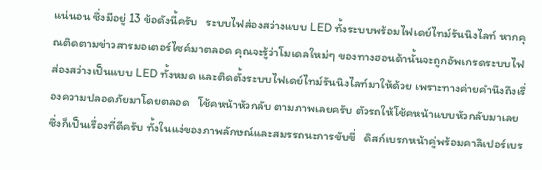แน่นอน ซึ่งมีอยู่ 13 ข้อดังนี้ครับ   ระบบไฟส่องสว่างแบบ LED ทั้งระบบพร้อมไฟเดย์ไทม์รันนิงไลท์ หากคุณติดตามข่าวสารมอเตอร์ไซค์มาตลอด คุณจะรู้ว่าโมเดลใหม่ๆ ของทางฮอนด้านั้นจะถูกอัพเกรดระบบไฟส่องสว่างเป็นแบบ LED ทั้งหมด และติดตั้งระบบไฟเดย์ไทม์รันนิงไลท์มาให้ด้วย เพราะทางค่ายคำนึงถึงเรื่องความปลอดภัยมาโดยตลอด   โช้คหน้าหัวกลับ ตามภาพเลยครับ ตัวรถให้โช้คหน้าแบบหัวกลับมาเลย ซึ่งก็เป็นเรื่องที่ดีครับ ทั้งในแง่ของภาพลักษณ์และสมรรถนะการขับขี่   ดิสก์เบรกหน้าคู่พร้อมคาลิเปอร์เบร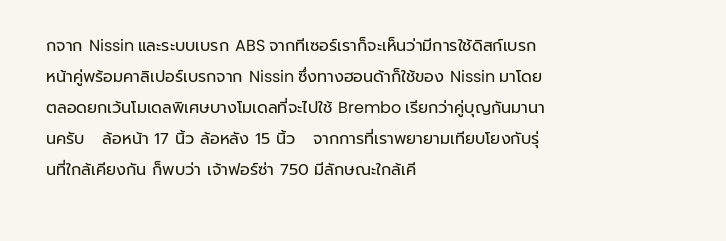กจาก Nissin และระบบเบรก ABS จากทีเซอร์เราก็จะเห็นว่ามีการใช้ดิสก์เบรกหน้าคู่พร้อมคาลิเปอร์เบรกจาก Nissin ซึ่งทางฮอนด้าก็ใช้ของ Nissin มาโดยตลอดยกเว้นโมเดลพิเศษบางโมเดลที่จะไปใช้ Brembo เรียกว่าคู่บุญกันมานานครับ   ล้อหน้า 17 นิ้ว ล้อหลัง 15 นิ้ว   จากการที่เราพยายามเทียบโยงกับรุ่นที่ใกล้เคียงกัน ก็พบว่า เจ้าฟอร์ซ่า 750 มีลักษณะใกล้เคี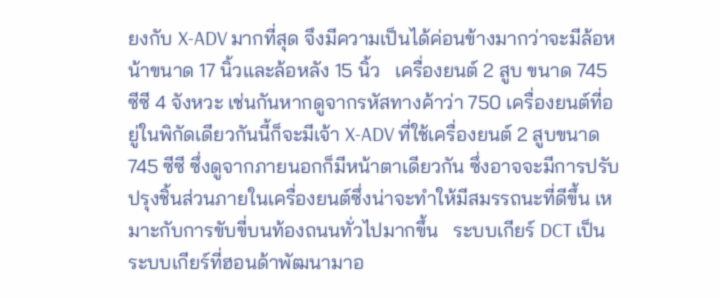ยงกับ X-ADV มากที่สุด จึงมีความเป็นได้ค่อนข้างมากว่าจะมีล้อหน้าขนาด 17 นิ้วและล้อหลัง 15 นิ้ว   เครื่องยนต์ 2 สูบ ขนาด 745 ซีซี 4 จังหวะ เช่นกันหากดูจากรหัสทางค้าว่า 750 เครื่องยนต์ที่อยู่ในพิกัดเดียวกันนี้ก็จะมีเจ้า X-ADV ที่ใช้เครื่องยนต์ 2 สูบขนาด 745 ซีซี ซึ่งดูจากภายนอกก็มีหน้าตาเดียวกัน ซึ่งอาจจะมีการปรับปรุงชิ้นส่วนภายในเครื่องยนต์ซึ่งน่าจะทำให้มีสมรรถนะที่ดีขึ้น เหมาะกับการขับขี่บนท้องถนนทั่วไปมากขึ้น   ระบบเกียร์ DCT เป็นระบบเกียร์ที่ฮอนด้าพัฒนามาอ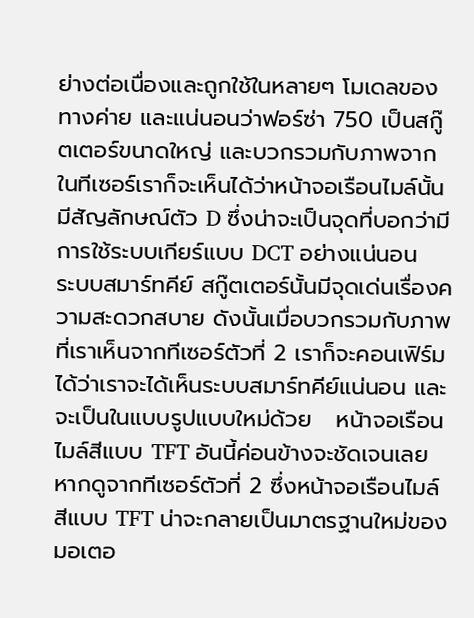ย่างต่อเนื่องและถูกใช้ในหลายๆ โมเดลของทางค่าย และแน่นอนว่าฟอร์ซ่า 750 เป็นสกู๊ตเตอร์ขนาดใหญ่ และบวกรวมกับภาพจากในทีเซอร์เราก็จะเห็นได้ว่าหน้าจอเรือนไมล์นั้นมีสัญลักษณ์ตัว D ซึ่งน่าจะเป็นจุดที่บอกว่ามีการใช้ระบบเกียร์แบบ DCT อย่างแน่นอน   ระบบสมาร์ทคีย์ สกู๊ตเตอร์นั้นมีจุดเด่นเรื่องความสะดวกสบาย ดังนั้นเมื่อบวกรวมกับภาพที่เราเห็นจากทีเซอร์ตัวที่ 2 เราก็จะคอนเฟิร์มได้ว่าเราจะได้เห็นระบบสมาร์ทคีย์แน่นอน และจะเป็นในแบบรูปแบบใหม่ด้วย   หน้าจอเรือนไมล์สีแบบ TFT อันนี้ค่อนข้างจะชัดเจนเลยหากดูจากทีเซอร์ตัวที่ 2 ซึ่งหน้าจอเรือนไมล์สีแบบ TFT น่าจะกลายเป็นมาตรฐานใหม่ของมอเตอ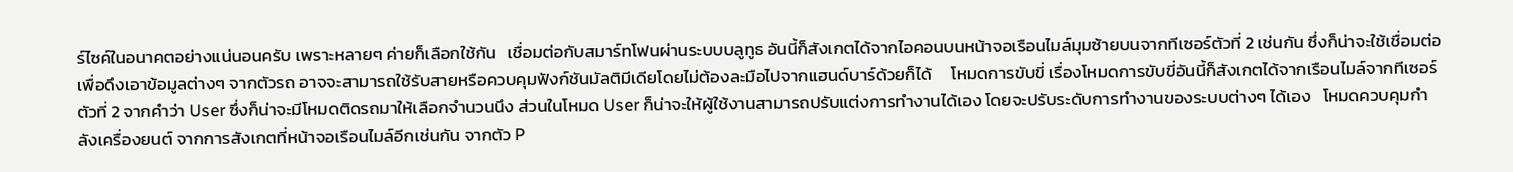ร์ไซค์ในอนาคตอย่างแน่นอนครับ เพราะหลายๆ ค่ายก็เลือกใช้กัน   เชื่อมต่อกับสมาร์ทโฟนผ่านระบบบลูทูธ อันนี้ก็สังเกตได้จากไอคอนบนหน้าจอเรือนไมล์มุมซ้ายบนจากทีเซอร์ตัวที่ 2 เช่นกัน ซึ่งก็น่าจะใช้เชื่อมต่อเพื่อดึงเอาข้อมูลต่างๆ จากตัวรถ อาจจะสามารถใช้รับสายหรือควบคุมฟังก์ชันมัลติมีเดียโดยไม่ต้องละมือไปจากแฮนด์บาร์ด้วยก็ได้     โหมดการขับขี่ เรื่องโหมดการขับขี่อันนี้ก็สังเกตได้จากเรือนไมล์จากทีเซอร์ตัวที่ 2 จากคำว่า User ซึ่งก็น่าจะมีโหมดติดรถมาให้เลือกจำนวนนึง ส่วนในโหมด User ก็น่าจะให้ผู้ใช้งานสามารถปรับแต่งการทำงานได้เอง โดยจะปรับระดับการทำงานของระบบต่างๆ ได้เอง   โหมดควบคุมกำลังเครื่องยนต์ จากการสังเกตที่หน้าจอเรือนไมล์อีกเช่นกัน จากตัว P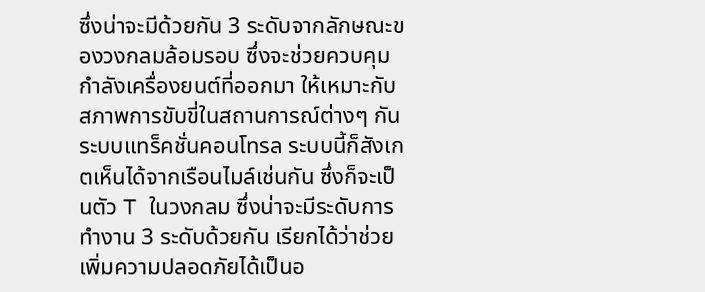ซึ่งน่าจะมีด้วยกัน 3 ระดับจากลักษณะของวงกลมล้อมรอบ ซึ่งจะช่วยควบคุมกำลังเครื่องยนต์ที่ออกมา ให้เหมาะกับสภาพการขับขี่ในสถานการณ์ต่างๆ กัน   ระบบแทร็คชั่นคอนโทรล ระบบนี้ก็สังเกตเห็นได้จากเรือนไมล์เช่นกัน ซึ่งก็จะเป็นตัว T ในวงกลม ซึ่งน่าจะมีระดับการทำงาน 3 ระดับด้วยกัน เรียกได้ว่าช่วยเพิ่มความปลอดภัยได้เป็นอ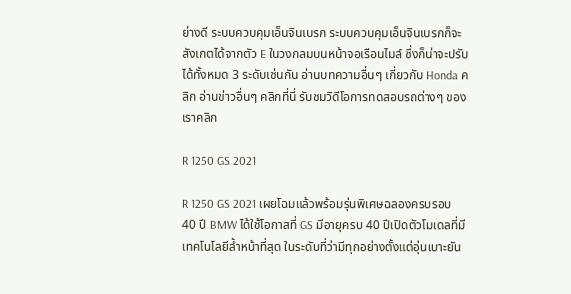ย่างดี ระบบควบคุมเอ็นจินเบรก ระบบควบคุมเอ็นจินเบรกก็จะสังเกตได้จากตัว E ในวงกลมบนหน้าจอเรือนไมล์ ซึ่งก็น่าจะปรับได้ทั้งหมด 3 ระดับเช่นกัน อ่านบทความอื่นๆ เกี่ยวกับ Honda คลิก อ่านข่าวอื่นๆ คลิกที่นี่ รับชมวิดีโอการทดสอบรถต่างๆ ของเราคลิก

R 1250 GS 2021

R 1250 GS 2021 เผยโฉมแล้วพร้อมรุ่นพิเศษฉลองครบรอบ 40 ปี BMW ได้ใช้โอกาสที่ GS มีอายุครบ 40 ปีเปิดตัวโมเดลที่มีเทคโนโลยีล้ำหน้าที่สุด ในระดับที่ว่ามีทุกอย่างตั้งแต่อุ่นเบาะยัน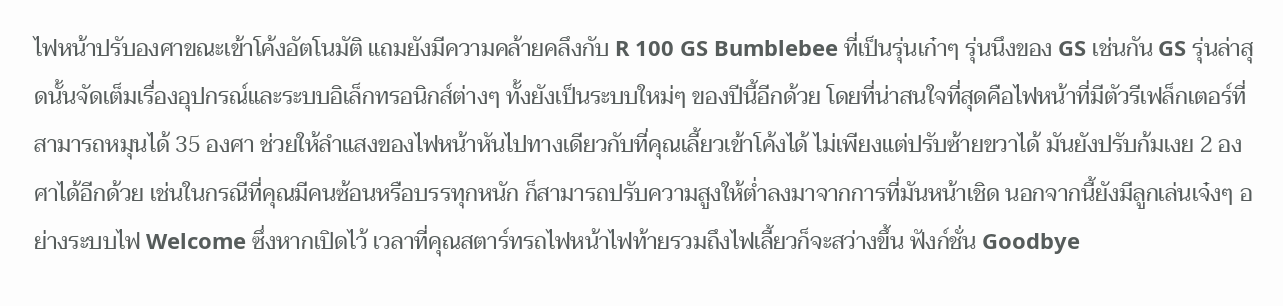ไฟหน้าปรับองศาขณะเข้าโค้งอัตโนมัติ แถมยังมีความคล้ายคลึงกับ R 100 GS Bumblebee ที่เป็นรุ่นเก๋าๆ รุ่นนึงของ GS เช่นกัน GS รุ่นล่าสุดนั้นจัดเต็มเรื่องอุปกรณ์และระบบอิเล็กทรอนิกส์ต่างๆ ทั้งยังเป็นระบบใหม่ๆ ของปีนี้อีกด้วย โดยที่น่าสนใจที่สุดคือไฟหน้าที่มีตัวรีเฟล็กเตอร์ที่สามารถหมุนได้ 35 องศา ช่วยให้ลำแสงของไฟหน้าหันไปทางเดียวกับที่คุณเลี้ยวเข้าโค้งได้ ไม่เพียงแต่ปรับซ้ายขวาได้ มันยังปรับก้มเงย 2 องศาได้อีกด้วย เช่นในกรณีที่คุณมีคนซ้อนหรือบรรทุกหนัก ก็สามารถปรับความสูงให้ต่ำลงมาจากการที่มันหน้าเชิด นอกจากนี้ยังมีลูกเล่นเจ๋งๆ อย่างระบบไฟ Welcome ซึ่งหากเปิดไว้ เวลาที่คุณสตาร์ทรถไฟหน้าไฟท้ายรวมถึงไฟเลี้ยวก็จะสว่างขึ้น ฟังก์ชั่น Goodbye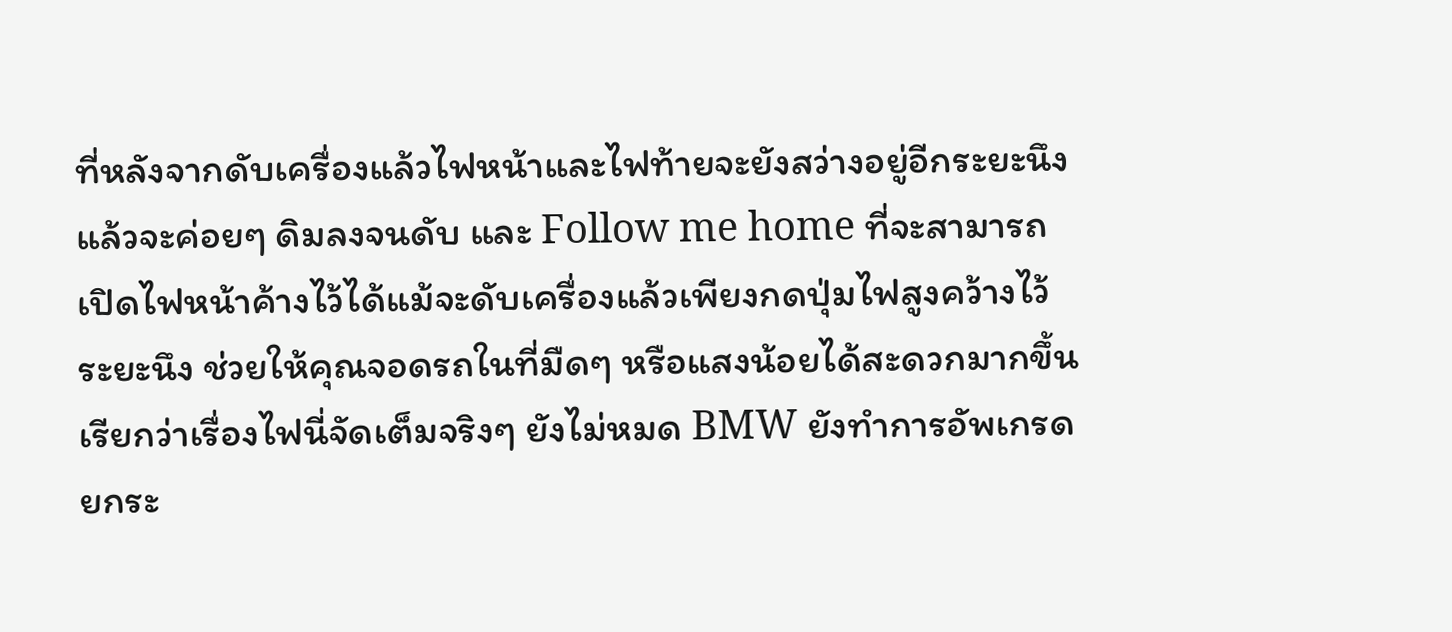ที่หลังจากดับเครื่องแล้วไฟหน้าและไฟท้ายจะยังสว่างอยู่อีกระยะนึงแล้วจะค่อยๆ ดิมลงจนดับ และ Follow me home ที่จะสามารถเปิดไฟหน้าค้างไว้ได้แม้จะดับเครื่องแล้วเพียงกดปุ่มไฟสูงคว้างไว้ระยะนึง ช่วยให้คุณจอดรถในที่มืดๆ หรือแสงน้อยได้สะดวกมากขึ้น เรียกว่าเรื่องไฟนี่จัดเต็มจริงๆ ยังไม่หมด BMW ยังทำการอัพเกรดยกระ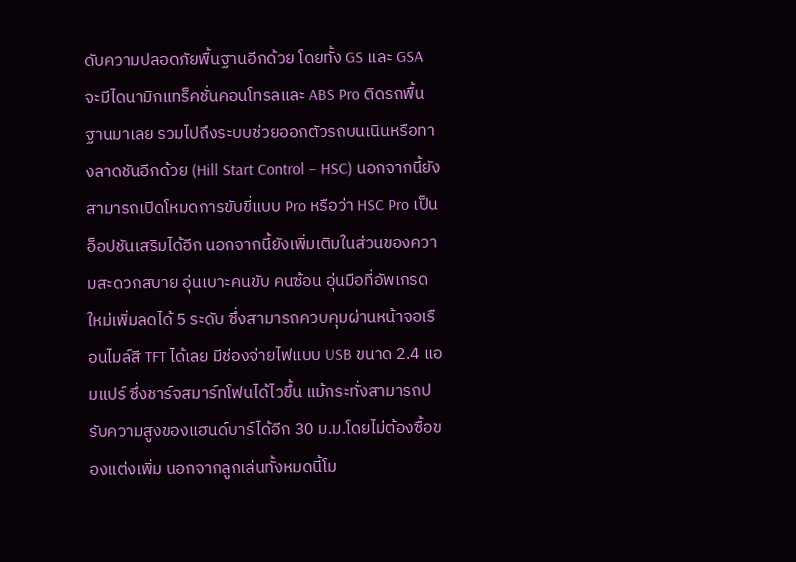ดับความปลอดภัยพื้นฐานอีกด้วย โดยทั้ง GS และ GSA จะมีไดนามิกแทร็คชั่นคอนโทรลและ ABS Pro ติดรถพื้นฐานมาเลย รวมไปถึงระบบช่วยออกตัวรถบนเนินหรือทางลาดชันอีกด้วย (Hill Start Control – HSC) นอกจากนี้ยังสามารถเปิดโหมดการขับขี่แบบ Pro หรือว่า HSC Pro เป็นอ็อปชันเสริมได้อีก นอกจากนี้ยังเพิ่มเติมในส่วนของความสะดวกสบาย อุ่นเบาะคนขับ คนซ้อน อุ่นมือที่อัพเกรดใหม่เพิ่มลดได้ 5 ระดับ ซึ่งสามารถควบคุมผ่านหน้าจอเรือนไมล์สี TFT ได้เลย มีช่องจ่ายไฟแบบ USB ขนาด 2.4 แอมแปร์ ซึ่งชาร์จสมาร์ทโฟนได้ไวขึ้น แม้กระทั่งสามารถปรับความสูงของแฮนด์บาร์ได้อีก 30 ม.ม.โดยไม่ต้องซื้อของแต่งเพิ่ม นอกจากลูกเล่นทั้งหมดนี้โม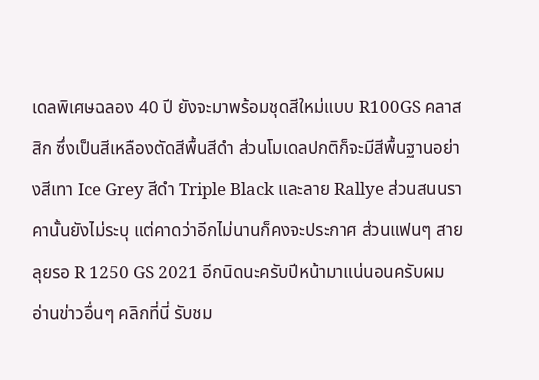เดลพิเศษฉลอง 40 ปี ยังจะมาพร้อมชุดสีใหม่แบบ R100GS คลาสสิก ซึ่งเป็นสีเหลืองตัดสีพื้นสีดำ ส่วนโมเดลปกติก็จะมีสีพื้นฐานอย่างสีเทา Ice Grey สีดำ Triple Black และลาย Rallye ส่วนสนนราคานั้นยังไม่ระบุ แต่คาดว่าอีกไม่นานก็คงจะประกาศ ส่วนแฟนๆ สายลุยรอ R 1250 GS 2021 อีกนิดนะครับปีหน้ามาแน่นอนครับผม อ่านข่าวอื่นๆ คลิกที่นี่ รับชม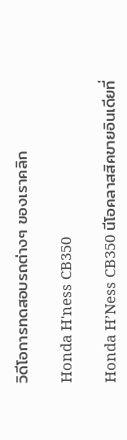วิดีโอการทดสอบรถต่างๆ ของเราคลิก

Honda H'ness CB350

Honda H’Ness CB350 นีโอคลาสสิคขายอินเดียที่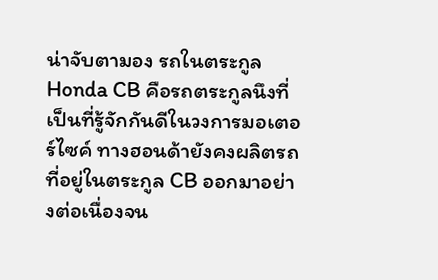น่าจับตามอง รถในตระกูล Honda CB คือรถตระกูลนึงที่เป็นที่รู้จักกันดีในวงการมอเตอร์ไซค์ ทางฮอนด้ายังคงผลิตรถที่อยู่ในตระกูล CB ออกมาอย่างต่อเนื่องจน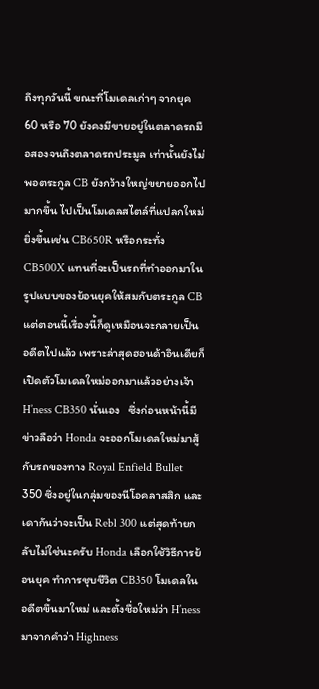ถึงทุกวันนี้ ขณะที่โมเดลเก่าๆ จากยุค 60 หรือ 70 ยังคงมีขายอยู่ในตลาดรถมือสองจนถึงตลาดรถประมูล เท่านั้นยังไม่พอตระกูล CB ยังกว้างใหญ่ขยายออกไปมากขึ้น ไปเป็นโมเดลสไตล์ที่แปลกใหม่ยิ่งขึ้นเช่น CB650R หรือกระทั่ง CB500X แทนที่จะเป็นรถที่ทำออกมาในรูปแบบของย้อนยุคให้สมกับตระกูล CB แต่ตอนนี้เรื่องนี้ก็ดูเหมือนจะกลายเป็นอดีตไปแล้ว เพราะล่าสุดฮอนด้าอินเดียก็เปิดตัวโมเดลใหม่ออกมาแล้วอย่างเจ้า H’ness CB350 นั่นเอง   ซึ่งก่อนหน้านี้มีข่าวลือว่า Honda จะออกโมเดลใหม่มาสู้กับรถของทาง Royal Enfield Bullet 350 ซึ่งอยู่ในกลุ่มของนีโอคลาสสิก และเดากันว่าจะเป็น Rebl 300 แต่สุดท้ายกลับไม่ใช่นะครับ Honda เลือกใช้วิธีการย้อนยุค ทำการชุบชีวิต CB350 โมเดลในอดีตขึ้นมาใหม่ และตั้งชื่อใหม่ว่า H’ness มาจากคำว่า Highness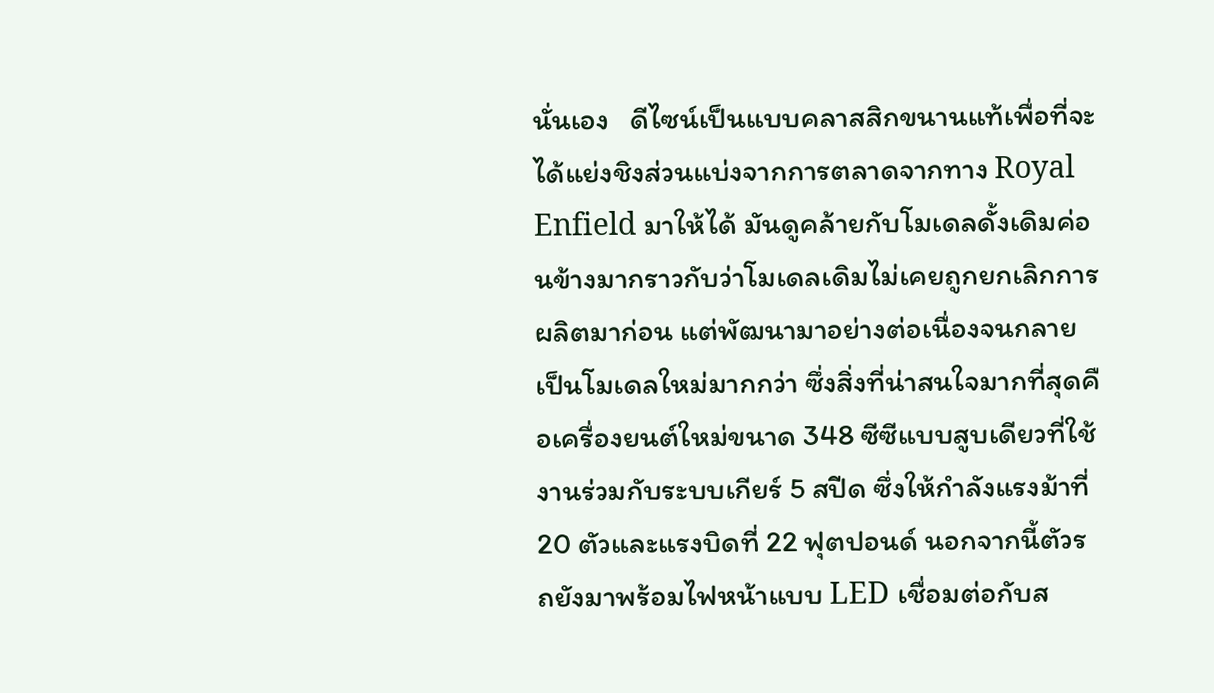นั่นเอง   ดีไซน์เป็นแบบคลาสสิกขนานแท้เพื่อที่จะได้แย่งชิงส่วนแบ่งจากการตลาดจากทาง Royal Enfield มาให้ได้ มันดูคล้ายกับโมเดลดั้งเดิมค่อนข้างมากราวกับว่าโมเดลเดิมไม่เคยถูกยกเลิกการผลิตมาก่อน แต่พัฒนามาอย่างต่อเนื่องจนกลายเป็นโมเดลใหม่มากกว่า ซึ่งสิ่งที่น่าสนใจมากที่สุดคือเครื่องยนต์ใหม่ขนาด 348 ซีซีแบบสูบเดียวที่ใช้งานร่วมกับระบบเกียร์ 5 สปีด ซึ่งให้กำลังแรงม้าที่ 20 ตัวและแรงบิดที่ 22 ฟุตปอนด์ นอกจากนี้ตัวรถยังมาพร้อมไฟหน้าแบบ LED เชื่อมต่อกับส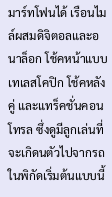มาร์ทโฟนได้ เรือนไมล์ผสมดิจิตอลและอนาล็อก โช้คหน้าแบบเทเลสโคปิก โช้คหลังคู่ และแทร็คชั่นคอนโทรล ซึ่งดูมีลูกเล่นที่จะเกิดนตัวไปจากรถในพิกัดเริ่มต้นแบบนี้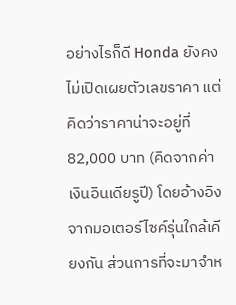อย่างไรก็ดี Honda ยังคงไม่เปิดเผยตัวเลขราคา แต่คิดว่าราคาน่าจะอยู่ที่ 82,000 บาท (คิดจากค่าเงินอินเดียรูปี) โดยอ้างอิงจากมอเตอร์ไซค์รุ่นใกล้เคียงกัน ส่วนการที่จะมาจำห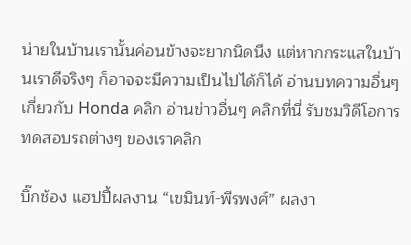น่ายในบ้านเรานั้นค่อนข้างจะยากนิดนึง แต่หากกระแสในบ้านเราดีจริงๆ ก็อาจจะมีความเป็นไปได้ก็ได้ อ่านบทความอื่นๆ เกี่ยวกับ Honda คลิก อ่านข่าวอื่นๆ คลิกที่นี่ รับชมวิดีโอการทดสอบรถต่างๆ ของเราคลิก

บิ๊กช้อง แฮปปี้ผลงาน “เขมินท์-พีรพงศ์” ผลงา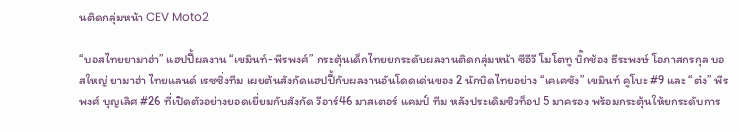นติดกลุ่มหน้า CEV Moto2

“บอสไทยยามาฮ่า” แฮปปี้ผลงาน “เขมินท์-พีรพงศ์” กระตุ้นเด็กไทยยกระดับผลงานติดกลุ่มหน้า ซีอีวี โมโตทู บิ๊กช้อง ธีระพงษ์ โอภาสกรกุล บอสใหญ่ ยามาฮ่า ไทยแลนด์ เรซซิ่งทีม เผยต้นสังกัดแฮปปี้กับผลงานอันโดดเด่นของ 2 นักบิดไทยอย่าง “เคเคซัง” เขมินท์ คูโบะ #9 และ “ต๋ง” พีรพงศ์ บุญเลิศ #26 ที่เปิดตัวอย่างยอดเยี่ยมกับสังกัด วีอาร์46 มาสเตอร์ แคมป์ ทีม หลังประเดิมซิวท็อป 5 มาครอง พร้อมกระตุ้นให้ยกระดับการ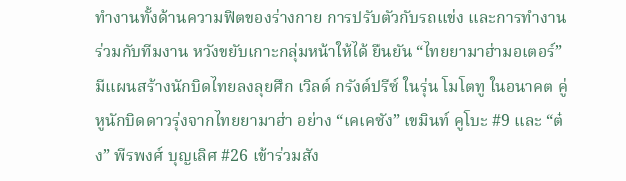ทำงานทั้งด้านความฟิตของร่างกาย การปรับตัวกับรถแข่ง และการทำงานร่วมกับทีมงาน หวังขยับเกาะกลุ่มหน้าให้ได้ ยืนยัน “ไทยยามาฮ่ามอเตอร์” มีแผนสร้างนักบิดไทยลงลุยศึก เวิลด์ กรังด์ปรีซ์ ในรุ่น โมโตทู ในอนาคต คู่หูนักบิดดาวรุ่งจากไทยยามาฮ่า อย่าง “เคเคซัง” เขมินท์ คูโบะ #9 และ “ต๋ง” พีรพงศ์ บุญเลิศ #26 เข้าร่วมสัง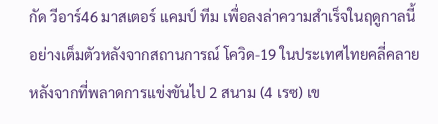กัด วีอาร์46 มาสเตอร์ แคมป์ ทีม เพื่อลงล่าความสำเร็จในฤดูกาลนี้อย่างเต็มตัวหลังจากสถานการณ์ โควิด-19 ในประเทศไทยคลี่คลาย หลังจากที่พลาดการแข่งขันไป 2 สนาม (4 เรซ) เข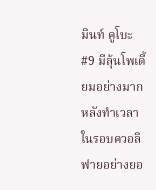มินท์ คูโบะ #9 มีลุ้นโพเดี้ยมอย่างมาก หลังทำเวลาในรอบควอลิฟายอย่างยอ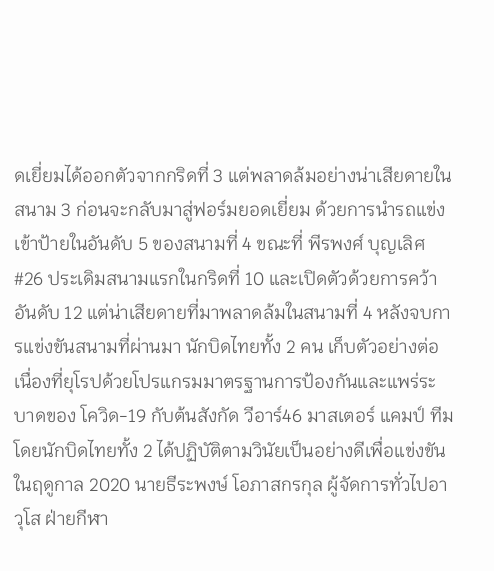ดเยี่ยมได้ออกตัวจากกริดที่ 3 แต่พลาดล้มอย่างน่าเสียดายในสนาม 3 ก่อนจะกลับมาสู่ฟอร์มยอดเยี่ยม ด้วยการนำรถแข่งเข้าป้ายในอันดับ 5 ของสนามที่ 4 ขณะที่ พีรพงศ์ บุญเลิศ #26 ประเดิมสนามแรกในกริดที่ 10 และเปิดตัวด้วยการคว้าอันดับ 12 แต่น่าเสียดายที่มาพลาดล้มในสนามที่ 4 หลังจบการแข่งขันสนามที่ผ่านมา นักบิดไทยทั้ง 2 คน เก็บตัวอย่างต่อเนื่องที่ยุโรปด้วยโปรแกรมมาตรฐานการป้องกันและแพร่ระบาดของ โควิด-19 กับต้นสังกัด วีอาร์46 มาสเตอร์ แคมป์ ทีม โดยนักบิดไทยทั้ง 2 ได้ปฏิบัติตามวินัยเป็นอย่างดีเพื่อแข่งขันในฤดูกาล 2020 นายธีระพงษ์ โอภาสกรกุล ผู้จัดการทั่วไปอาวุโส ฝ่ายกีฬา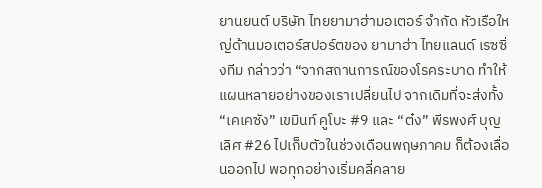ยานยนต์ บริษัท ไทยยามาฮ่ามอเตอร์ จำกัด หัวเรือใหญ่ด้านมอเตอร์สปอร์ตของ ยามาฮ่า ไทยแลนด์ เรซซิ่งทีม กล่าวว่า “จากสถานการณ์ของโรคระบาด ทำให้แผนหลายอย่างของเราเปลี่ยนไป จากเดิมที่จะส่งทั้ง “เคเคซัง” เขมินท์ คูโบะ #9 และ “ต๋ง” พีรพงศ์ บุญเลิศ #26 ไปเก็บตัวในช่วงเดือนพฤษภาคม ก็ต้องเลื่อนออกไป พอทุกอย่างเริ่มคลี่คลาย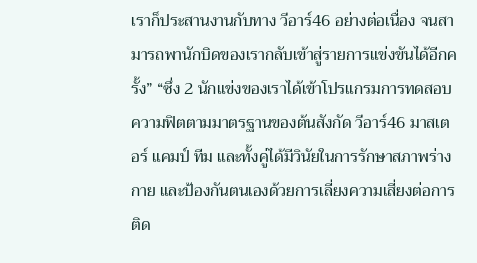เราก็ประสานงานกับทาง วีอาร์46 อย่างต่อเนื่อง จนสามารถพานักบิดของเรากลับเข้าสู่รายการแข่งขันได้อีกครั้ง” “ซึ่ง 2 นักแข่งของเราได้เข้าโปรแกรมการทดสอบความฟิตตามมาตรฐานของต้นสังกัด วีอาร์46 มาสเตอร์ แคมป์ ทีม และทั้งคู่ได้มีวินัยในการรักษาสภาพร่างกาย และป้องกันตนเองด้วยการเลี่ยงความเสี่ยงต่อการติด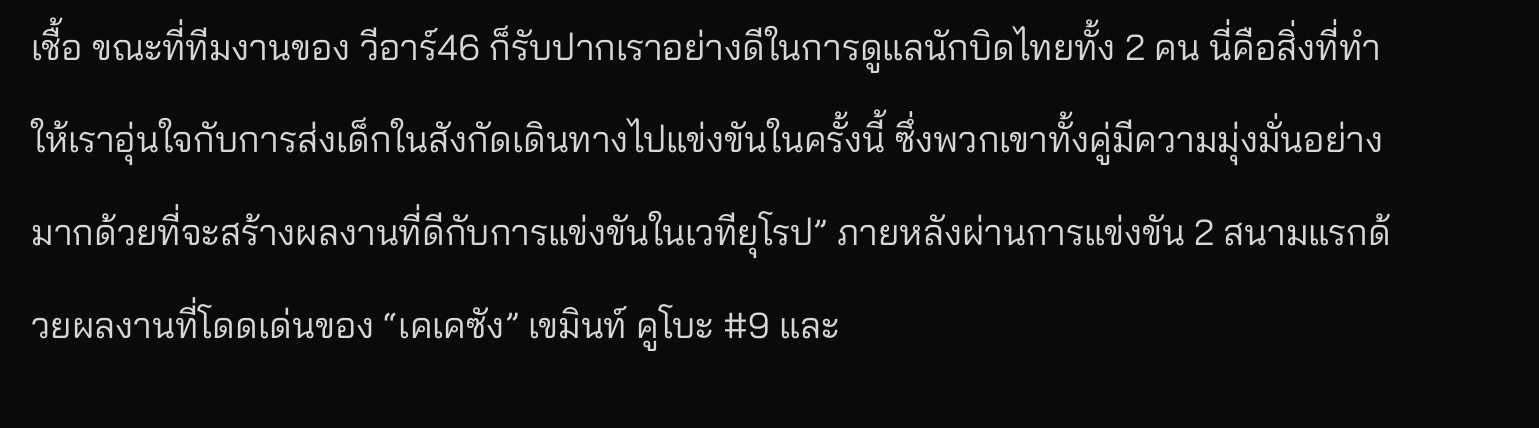เชื้อ ขณะที่ทีมงานของ วีอาร์46 ก็รับปากเราอย่างดีในการดูแลนักบิดไทยทั้ง 2 คน นี่คือสิ่งที่ทำให้เราอุ่นใจกับการส่งเด็กในสังกัดเดินทางไปแข่งขันในครั้งนี้ ซึ่งพวกเขาทั้งคู่มีความมุ่งมั่นอย่างมากด้วยที่จะสร้างผลงานที่ดีกับการแข่งขันในเวทียุโรป” ภายหลังผ่านการแข่งขัน 2 สนามแรกด้วยผลงานที่โดดเด่นของ “เคเคซัง” เขมินท์ คูโบะ #9 และ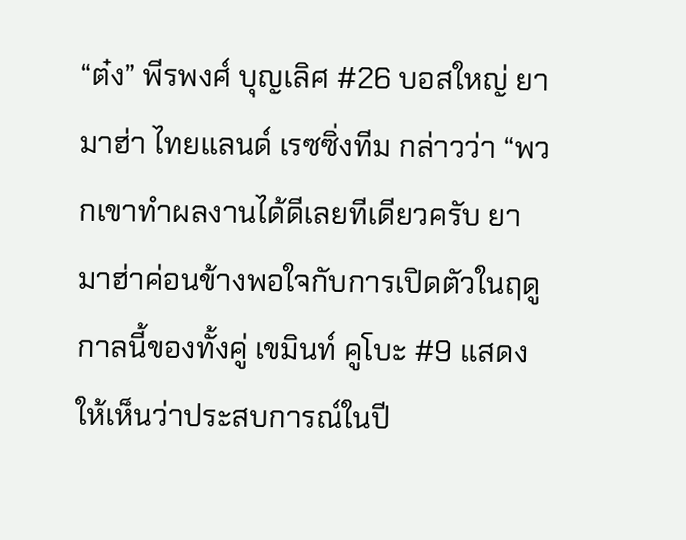“ต๋ง” พีรพงศ์ บุญเลิศ #26 บอสใหญ่ ยามาฮ่า ไทยแลนด์ เรซซิ่งทีม กล่าวว่า “พวกเขาทำผลงานได้ดีเลยทีเดียวครับ ยามาฮ่าค่อนข้างพอใจกับการเปิดตัวในฤดูกาลนี้ของทั้งคู่ เขมินท์ คูโบะ #9 แสดงให้เห็นว่าประสบการณ์ในปี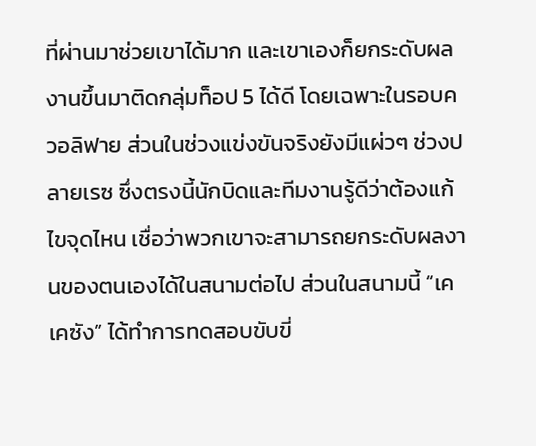ที่ผ่านมาช่วยเขาได้มาก และเขาเองก็ยกระดับผลงานขึ้นมาติดกลุ่มท็อป 5 ได้ดี โดยเฉพาะในรอบควอลิฟาย ส่วนในช่วงแข่งขันจริงยังมีแผ่วๆ ช่วงปลายเรซ ซึ่งตรงนี้นักบิดและทีมงานรู้ดีว่าต้องแก้ไขจุดไหน เชื่อว่าพวกเขาจะสามารถยกระดับผลงานของตนเองได้ในสนามต่อไป ส่วนในสนามนี้ “เคเคซัง” ได้ทำการทดสอบขับขี่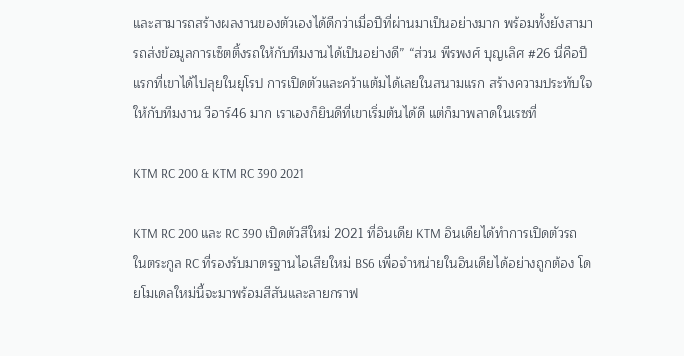และสามารถสร้างผลงานของตัวเองได้ดีกว่าเมื่อปีที่ผ่านมาเป็นอย่างมาก พร้อมทั้งยังสามารถส่งข้อมูลการเซ็ตติ้งรถให้กับทีมงานได้เป็นอย่างดี” “ส่วน พีรพงศ์ บุญเลิศ #26 นี่คือปีแรกที่เขาได้ไปลุยในยุโรป การเปิดตัวและคว้าแต้มได้เลยในสนามแรก สร้างความประทับใจให้กับทีมงาน วีอาร์46 มาก เราเองก็ยินดีที่เขาเริ่มต้นได้ดี แต่ก็มาพลาดในเรซที่

KTM RC 200 & KTM RC 390 2021

KTM RC 200 และ RC 390 เปิดตัวสีใหม่ 2021 ที่อินเดีย KTM อินเดียได้ทำการเปิดตัวรถในตระกูล RC ที่รองรับมาตรฐานไอเสียใหม่ BS6 เพื่อจำหน่ายในอินเดียได้อย่างถูกต้อง โดยโมเดลใหม่นี้จะมาพร้อมสีสันและลายกราฟ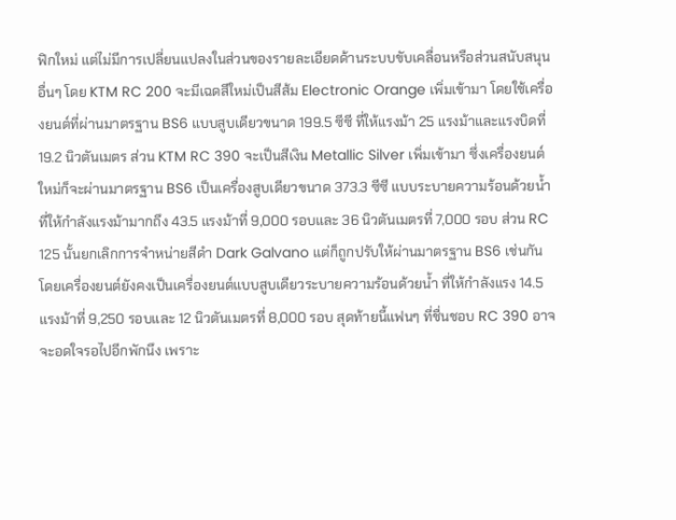ฟิกใหม่ แต่ไม่มีการเปลี่ยนแปลงในส่วนของรายละเอียดด้านระบบขับเคลื่อนหรือส่วนสนับสนุนอื่นๆ โดย KTM RC 200 จะมีเฉดสีใหม่เป็นสีส้ม Electronic Orange เพิ่มเข้ามา โดยใช้เครื่องยนต์ที่ผ่านมาตรฐาน BS6 แบบสูบเดียวขนาด 199.5 ซีซี ที่ให้แรงม้า 25 แรงม้าและแรงบิดที่ 19.2 นิวตันเมตร ส่วน KTM RC 390 จะเป็นสีเงิน Metallic Silver เพิ่มเข้ามา ซึ่งเครื่องยนต์ใหม่ก็จะผ่านมาตรฐาน BS6 เป็นเครื่องสูบเดียวขนาด 373.3 ซีซี แบบระบายความร้อนด้วยน้ำ ที่ให้กำลังแรงม้ามากถึง 43.5 แรงม้าที่ 9,000 รอบและ 36 นิวตันเมตรที่ 7,000 รอบ ส่วน RC 125 นั้นยกเลิกการจำหน่ายสีดำ Dark Galvano แต่ก็ถูกปรับให้ผ่านมาตรฐาน BS6 เช่นกัน โดยเครื่องยนต์ยังคงเป็นเครื่องยนต์แบบสูบเดียวระบายความร้อนด้วยน้ำ ที่ให้กำลังแรง 14.5 แรงม้าที่ 9,250 รอบและ 12 นิวตันเมตรที่ 8,000 รอบ สุดท้ายนี้แฟนๆ ที่ชื่นชอบ RC 390 อาจจะอดใจรอไปอีกพักนึง เพราะ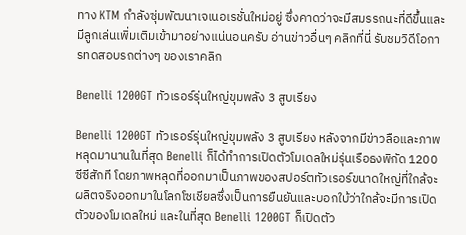ทาง KTM กำลังซุ่มพัฒนาเจเนอเรชั่นใหม่อยู่ ซึ่งคาดว่าจะมีสมรรถนะที่ดีขึ้นและมีลูกเล่นเพิ่มเติมเข้ามาอย่างแน่นอนครับ อ่านข่าวอื่นๆ คลิกที่นี่ รับชมวิดีโอการทดสอบรถต่างๆ ของเราคลิก

Benelli 1200GT ทัวเรอร์รุ่นใหญ่ขุมพลัง 3 สูบเรียง

Benelli 1200GT ทัวเรอร์รุ่นใหญ่ขุมพลัง 3 สูบเรียง หลังจากมีข่าวลือและภาพหลุดมานานในที่สุด Benelli ก็ได้ทำการเปิดตัวโมเดลใหม่รุ่นเรือธงพิกัด 1200 ซีซีสักที โดยภาพหลุดที่ออกมาเป็นภาพของสปอร์ตทัวเรอร์ขนาดใหญ่ที่ใกล้จะผลิตจริงออกมาในโลกโซเชียลซึ่งเป็นการยืนยันและบอกใบ้ว่าใกล้จะมีการเปิดตัวของโมเดลใหม่ และในที่สุด Benelli 1200GT ก็เปิดตัว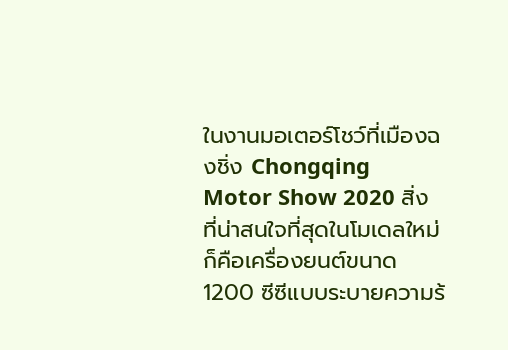ในงานมอเตอร์โชว์ที่เมืองฉงชิ่ง Chongqing Motor Show 2020 สิ่งที่น่าสนใจที่สุดในโมเดลใหม่ก็คือเครื่องยนต์ขนาด 1200 ซีซีแบบระบายความร้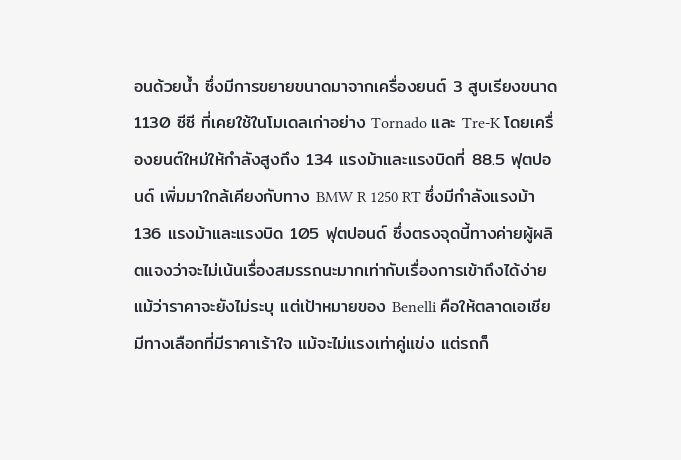อนด้วยน้ำ ซึ่งมีการขยายขนาดมาจากเครื่องยนต์ 3 สูบเรียงขนาด 1130 ซีซี ที่เคยใช้ในโมเดลเก่าอย่าง Tornado และ Tre-K โดยเครื่องยนต์ใหม่ให้กำลังสูงถึง 134 แรงม้าและแรงบิดที่ 88.5 ฟุตปอนด์ เพิ่มมาใกล้เคียงกับทาง BMW R 1250 RT ซึ่งมีกำลังแรงม้า 136 แรงม้าและแรงบิด 105 ฟุตปอนด์ ซึ่งตรงจุดนี้ทางค่ายผู้ผลิตแจงว่าจะไม่เน้นเรื่องสมรรถนะมากเท่ากับเรื่องการเข้าถึงได้ง่าย แม้ว่าราคาจะยังไม่ระบุ แต่เป้าหมายของ Benelli คือให้ตลาดเอเชียมีทางเลือกที่มีราคาเร้าใจ แม้จะไม่แรงเท่าคู่แข่ง แต่รถก็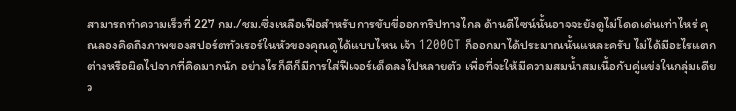สามารถทำความเร็วที่ 227 กม./ชม.ซึ่งเหลือเฟือสำหรับการขับขี่ออกทริปทางไกล ด้านดีไซน์นั้นอาจจะยังดูไม่โดดเด่นเท่าไหร่ คุณลองคิดถึงภาพของสปอร์ตทัวเรอร์ในหัวของคุณดูได้แบบไหน เจ้า 1200GT ก็ออกมาได้ประมาณนั้นแหละครับ ไม่ได้มีอะไรแตกต่างหรือผิดไปจากที่คิดมากนัก อย่างไรก็ดีก็มีการใส่ฟีเจอร์เด็ดลงไปหลายตัว เพื่อที่จะให้มีความสมน้ำสมเนื้อกับคู่แข่งในกลุ่มเดียว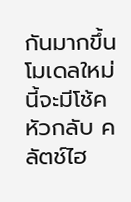กันมากขึ้น   โมเดลใหม่นี้จะมีโช้คหัวกลับ คลัตช์ไฮ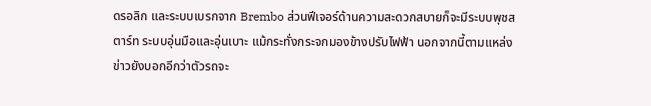ดรอลิก และระบบเบรกจาก Brembo ส่วนฟีเจอร์ด้านความสะดวกสบายก็จะมีระบบพุชสตาร์ท ระบบอุ่นมือและอุ่นเบาะ แม้กระทั่งกระจกมองข้างปรับไฟฟ้า นอกจากนี้ตามแหล่งข่าวยังบอกอีกว่าตัวรถจะ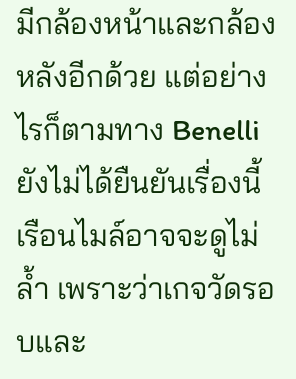มีกล้องหน้าและกล้องหลังอีกด้วย แต่อย่างไรก็ตามทาง Benelli ยังไม่ได้ยืนยันเรื่องนี้ เรือนไมล์อาจจะดูไม่ล้ำ เพราะว่าเกจวัดรอบและ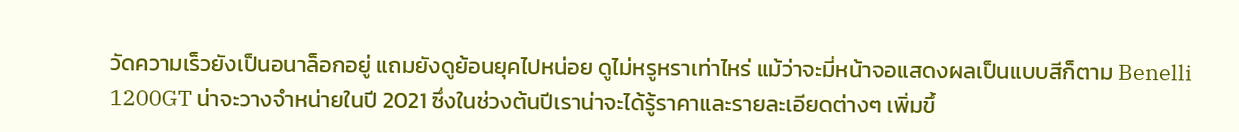วัดความเร็วยังเป็นอนาล็อกอยู่ แถมยังดูย้อนยุคไปหน่อย ดูไม่หรูหราเท่าไหร่ แม้ว่าจะมี่หน้าจอแสดงผลเป็นแบบสีก็ตาม Benelli 1200GT น่าจะวางจำหน่ายในปี 2021 ซึ่งในช่วงต้นปีเราน่าจะได้รู้ราคาและรายละเอียดต่างๆ เพิ่มขึ้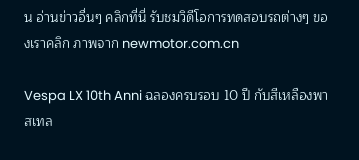น อ่านข่าวอื่นๆ คลิกที่นี่ รับชมวิดีโอการทดสอบรถต่างๆ ของเราคลิก ภาพจาก newmotor.com.cn

Vespa LX 10th Anni ฉลองครบรอบ 10 ปี กับสีเหลืองพาสเทล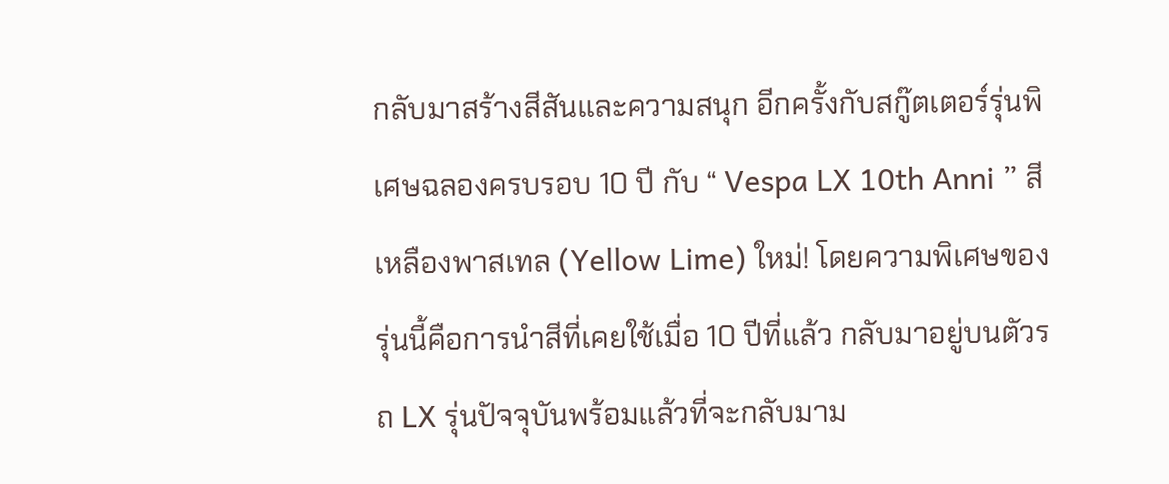กลับมาสร้างสีสันและความสนุก อีกครั้งกับสกู๊ตเตอร์รุ่นพิเศษฉลองครบรอบ 10 ปี กับ “ Vespa LX 10th Anni ” สีเหลืองพาสเทล (Yellow Lime) ใหม่! โดยความพิเศษของรุ่นนี้คือการนำสีที่เคยใช้เมื่อ 10 ปีที่แล้ว กลับมาอยู่บนตัวรถ LX รุ่นปัจจุบันพร้อมแล้วที่จะกลับมาม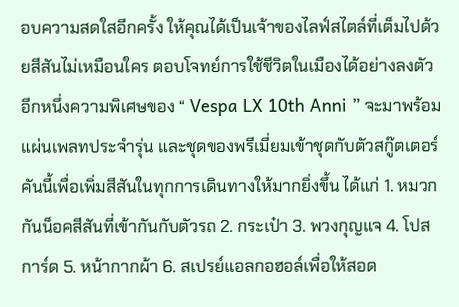อบความสดใสอีกครั้ง ให้คุณได้เป็นเจ้าของไลฟ์สไตล์ที่เต็มไปด้วยสีสันไม่เหมือนใคร ตอบโจทย์การใช้ชีวิตในเมืองได้อย่างลงตัว อีกหนึ่งความพิเศษของ “ Vespa LX 10th Anni ” จะมาพร้อมแผ่นเพลทประจำรุ่น และชุดของพรีเมี่ยมเข้าชุดกับตัวสกู๊ตเตอร์คันนี้เพื่อเพิ่มสีสันในทุกการเดินทางให้มากยิ่งขึ้น ได้แก่ 1. หมวกกันน็อคสีสันที่เข้ากันกับตัวรถ 2. กระเป๋า 3. พวงกุญแจ 4. โปสการ์ด 5. หน้ากากผ้า 6. สเปรย์แอลกอฮอล์เพื่อให้สอด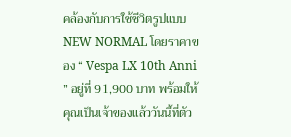คล้องกับการใช้ชีวิตรูปแบบ NEW NORMAL โดยราคาของ “ Vespa LX 10th Anni ” อยู่ที่ 91,900 บาท พร้อมให้คุณเป็นเจ้าของแล้ววันนี้ที่ตัว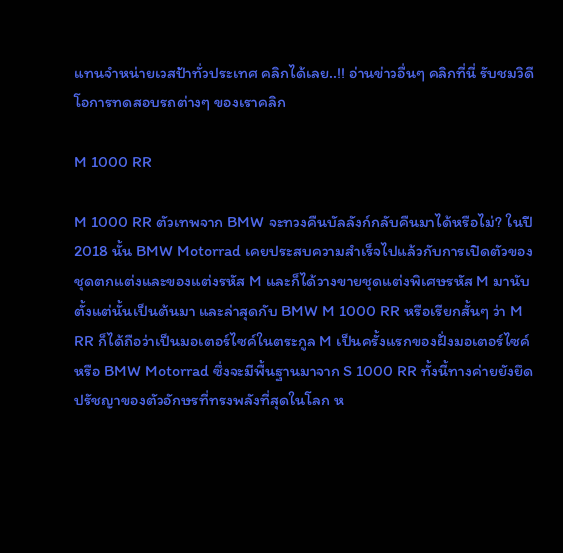แทนจำหน่ายเวสป้าทั่วประเทศ คลิกได้เลย..!! อ่านข่าวอื่นๆ คลิกที่นี่ รับชมวิดีโอการทดสอบรถต่างๆ ของเราคลิก

M 1000 RR

M 1000 RR ตัวเทพจาก BMW จะทวงคืนบัลลังก์กลับคืนมาได้หรือไม่? ในปี 2018 นั้น BMW Motorrad เคยประสบความสำเร็จไปแล้วกับการเปิดตัวของ ชุดตกแต่งและของแต่งรหัส M และก็ได้วางขายชุดแต่งพิเศษรหัส M มานับตั้งแต่นั้นเป็นต้นมา และล่าสุดกับ BMW M 1000 RR หรือเรียกสั้นๆ ว่า M RR ก็ได้ถือว่าเป็นมอเตอร์ไซค์ในตระกูล M เป็นครั้งแรกของฝั่งมอเตอร์ไซค์หรือ BMW Motorrad ซึ่งจะมีพื้นฐานมาจาก S 1000 RR ทั้งนี้ทางค่ายยังยึดปรัชญาของตัวอักษรที่ทรงพลังที่สุดในโลก ห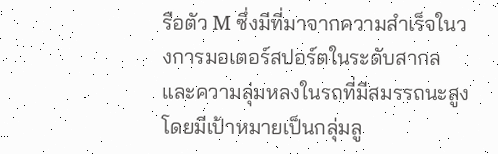รือตัว M ซึ่งมีที่มาจากความสำเร็จในวงการมอเตอร์สปอร์ตในระดับสากลและความลุ่มหลงในรถที่มีสมรรถนะสูง โดยมีเป้าหมายเป็นกลุ่มลู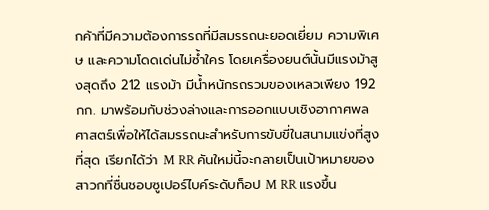กค้าที่มีความต้องการรถที่มีสมรรถนะยอดเยี่ยม ความพิเศษ และความโดดเด่นไม่ซ้ำใคร โดยเครื่องยนต์นั้นมีแรงม้าสูงสุดถึง 212 แรงม้า มีน้ำหนักรถรวมของเหลวเพียง 192 กก. มาพร้อมกับช่วงล่างและการออกแบบเชิงอากาศพลศาสตร์เพื่อให้ได้สมรรถนะสำหรับการขับขี่ในสนามแข่งที่สูงที่สุด เรียกได้ว่า M RR คันใหม่นี้จะกลายเป็นเป้าหมายของสาวกที่ชื่นชอบซูเปอร์ไบค์ระดับท็อป M RR แรงขึ้น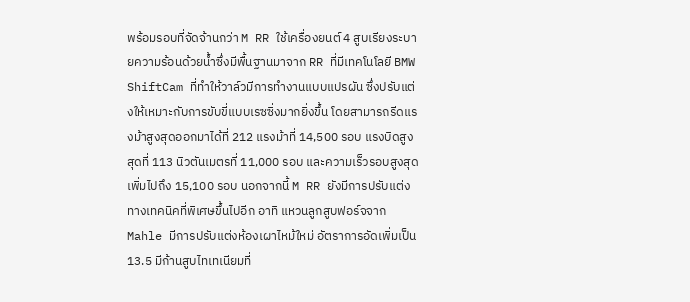พร้อมรอบที่จัดจ้านกว่า M RR ใช้เครื่องยนต์ 4 สูบเรียงระบายความร้อนด้วยน้ำซึ่งมีพื้นฐานมาจาก RR ที่มีเทคโนโลยี BMW ShiftCam ที่ทำให้วาล์วมีการทำงานแบบแปรผัน ซึ่งปรับแต่งให้เหมาะกับการขับขี่แบบเรซซิ่งมากยิ่งขึ้น โดยสามารถรีดแรงม้าสูงสุดออกมาได้ที่ 212 แรงม้าที่ 14,500 รอบ แรงบิดสูงสุดที่ 113 นิวตันเมตรที่ 11,000 รอบ และความเร็วรอบสูงสุดเพิ่มไปถึง 15,100 รอบ นอกจากนี้ M RR ยังมีการปรับแต่งทางเทคนิคที่พิเศษขึ้นไปอีก อาทิ แหวนลูกสูบฟอร์จจาก Mahle มีการปรับแต่งห้องเผาไหม้ใหม่ อัตราการอัดเพิ่มเป็น 13.5 มีก้านสูบไทเทเนียมที่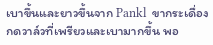เบาขึ้นและยาวขึ้นจาก Pankl  ขากระเดื่องกดวาล์วที่เพรียวและเบามากขึ้น พอ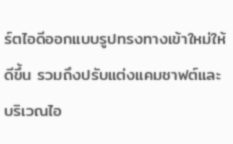ร์ตไอดีออกแบบรูปทรงทางเข้าใหม่ให้ดีขึ้น รวมถึงปรับแต่งแคมชาฟต์และบริเวณไอ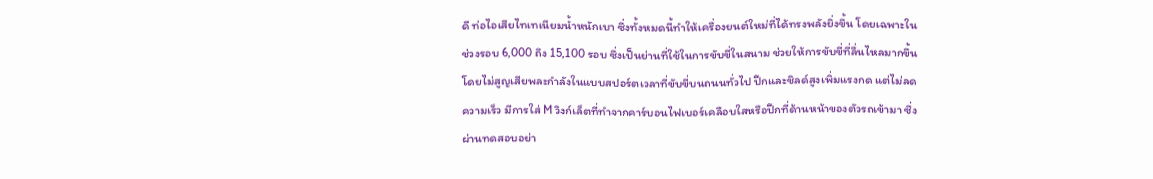ดี ท่อไอเสียไทเทเนียมน้ำหนักเบา ซึ่งทั้งหมดนี้ทำให้เครื่องยนต์ใหม่ที่ได้ทรงพลังยิ่งขึ้น โดยเฉพาะในช่วงรอบ 6,000 ถึง 15,100 รอบ ซึ่งเป็นย่านที่ใช้ในการขับขี่ในสนาม ช่วยให้การขับขี่ที่ลื่นไหลมากขึ้น โดยไม่สูญเสียพละกำลังในแบบสปอร์ตเวลาที่ขับขี่บนถนนทั่วไป ปีกและชิลด์สูงเพิ่มแรงกด แต่ไม่ลดความเร็ว มีการใส่ M วิงก์เล็ตที่ทำจากคาร์บอนไฟเบอร์เคลือบใสหรือปีกที่ด้านหน้าของตัวรถเข้ามา ซึ่งผ่านทดสอบอย่า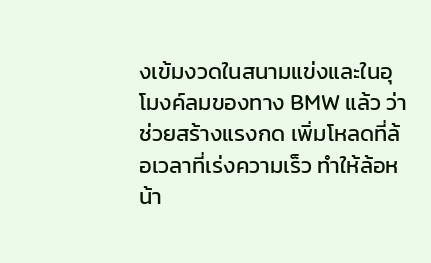งเข้มงวดในสนามแข่งและในอุโมงค์ลมของทาง BMW แล้ว ว่าช่วยสร้างแรงกด เพิ่มโหลดที่ล้อเวลาที่เร่งความเร็ว ทำให้ล้อหน้า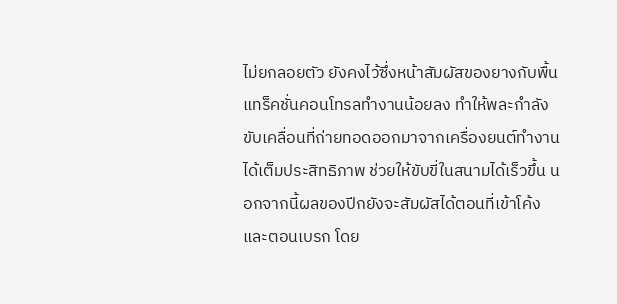ไม่ยกลอยตัว ยังคงไว้ซึ่งหน้าสัมผัสของยางกับพื้น แทร็คชั่นคอนโทรลทำงานน้อยลง ทำให้พละกำลังขับเคลื่อนที่ถ่ายทอดออกมาจากเครื่องยนต์ทำงานได้เต็มประสิทธิภาพ ช่วยให้ขับขี่ในสนามได้เร็วขึ้น นอกจากนี้ผลของปีกยังจะสัมผัสได้ตอนที่เข้าโค้งและตอนเบรก โดย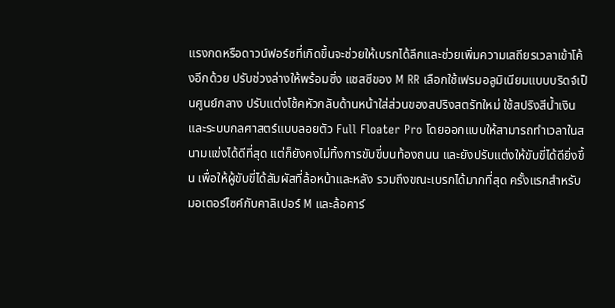แรงกดหรือดาวน์ฟอร์ซที่เกิดขึ้นจะช่วยให้เบรกได้ลึกและช่วยเพิ่มความเสถียรเวลาเข้าโค้งอีกด้วย ปรับช่วงล่างให้พร้อมซิ่ง แชสซีของ M RR เลือกใช้เฟรมอลูมิเนียมแบบบริดจ์เป็นศูนย์กลาง ปรับแต่งโช้คหัวกลับด้านหน้าใส่ส่วนของสปริงสตรัทใหม่ ใช้สปริงสีน้ำเงินและระบบกลศาสตร์แบบลอยตัว Full Floater Pro โดยออกแบบให้สามารถทำเวลาในสนามแข่งได้ดีที่สุด แต่ก็ยังคงไม่ทิ้งการขับขี่บนท้องถนน และยังปรับแต่งให้ขับขี่ได้ดียิ่งขึ้น เพื่อให้ผู้ขับขี่ได้สัมผัสที่ล้อหน้าและหลัง รวมถึงขณะเบรกได้มากที่สุด ครั้งแรกสำหรับมอเตอร์ไซค์กับคาลิเปอร์ M และล้อคาร์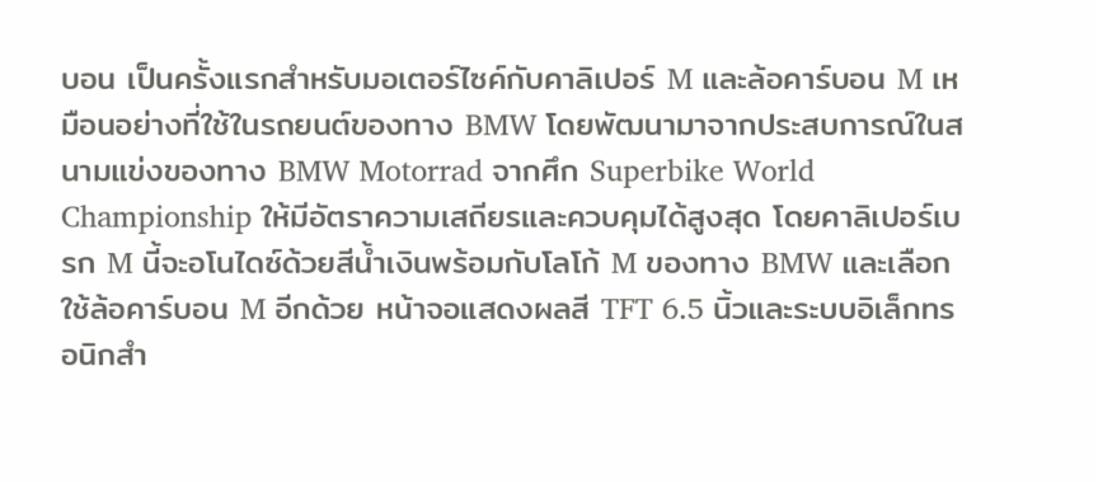บอน เป็นครั้งแรกสำหรับมอเตอร์ไซค์กับคาลิเปอร์ M และล้อคาร์บอน M เหมือนอย่างที่ใช้ในรถยนต์ของทาง BMW โดยพัฒนามาจากประสบการณ์ในสนามแข่งของทาง BMW Motorrad จากศึก Superbike World Championship ให้มีอัตราความเสถียรและควบคุมได้สูงสุด โดยคาลิเปอร์เบรก M นี้จะอโนไดซ์ด้วยสีน้ำเงินพร้อมกับโลโก้ M ของทาง BMW และเลือกใช้ล้อคาร์บอน M อีกด้วย หน้าจอแสดงผลสี TFT 6.5 นิ้วและระบบอิเล็กทรอนิกสำ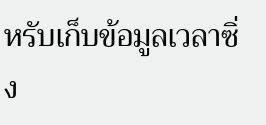หรับเก็บข้อมูลเวลาซิ่ง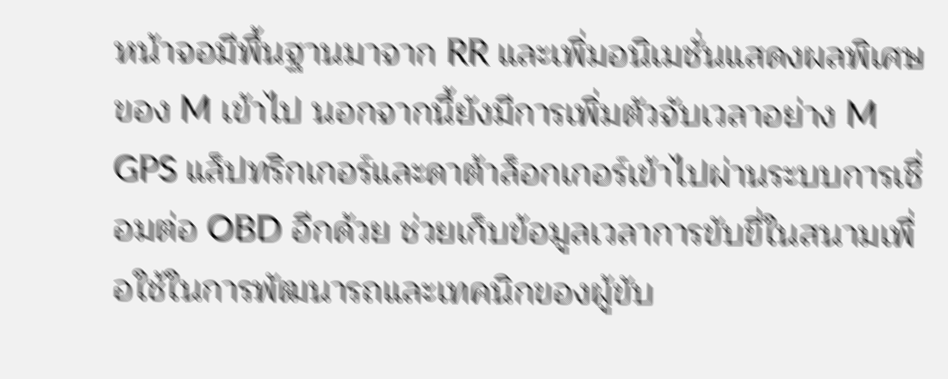หน้าจอมีพื้นฐานมาจาก RR และเพิ่มอนิเมชั่นแสดงผลพิเศษของ M เข้าไป นอกจากนี้ยังมีการเพิ่มตัวจับเวลาอย่าง M GPS แล็ปทริกเกอร์และดาต้าล็อกเกอร์เข้าไปผ่านระบบการเชื่อมต่อ OBD อีกด้วย ช่วยเก็บข้อมูลเวลาการขับขี่ในสนามเพื่อใช้ในการพัฒนารถและเทคนิกของผู้ขับ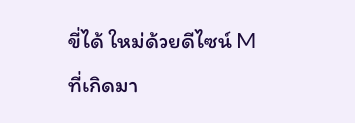ขี่ได้ ใหม่ด้วยดีไซน์ M ที่เกิดมา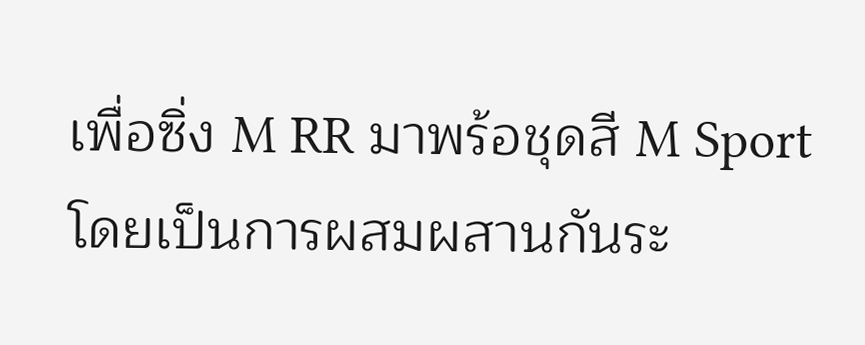เพื่อซิ่ง M RR มาพร้อชุดสี M Sport โดยเป็นการผสมผสานกันระ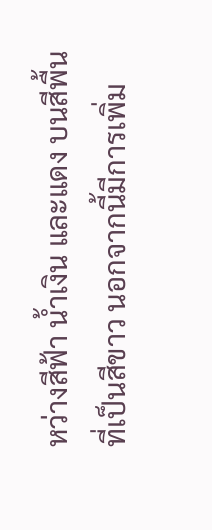หว่างสีฟ้า น้ำเงิน และแดง บนสีพื้นที่เป็นสีขาว นอกจากนี้มีการเพิ่ม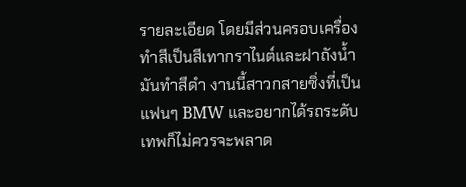รายละเอียด โดยมีส่วนครอบเครื่องทำสีเป็นสีเทากราไนต์และฝาถังน้ำมันทำสีดำ งานนี้สาวกสายซิ่งที่เป็นแฟนๆ BMW และอยากได้รถระดับเทพก็ไม่ควรจะพลาด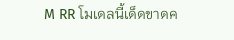M RR โมเดลนี้เด็ดขาดค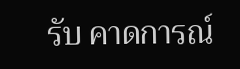รับ คาดการณ์